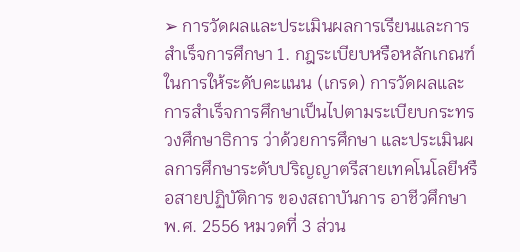➢ การวัดผลและประเมินผลการเรียนและการสำเร็จการศึกษา 1. กฎระเบียบหรือหลักเกณฑ์ในการให้ระดับคะแนน (เกรด) การวัดผลและการสำเร็จการศึกษาเป็นไปตามระเบียบกระทรวงศึกษาธิการ ว่าด้วยการศึกษา และประเมินผลการศึกษาระดับปริญญาตรีสายเทคโนโลยีหรือสายปฏิบัติการ ของสถาบันการ อาชีวศึกษา พ.ศ. 2556 หมวดที่ 3 ส่วน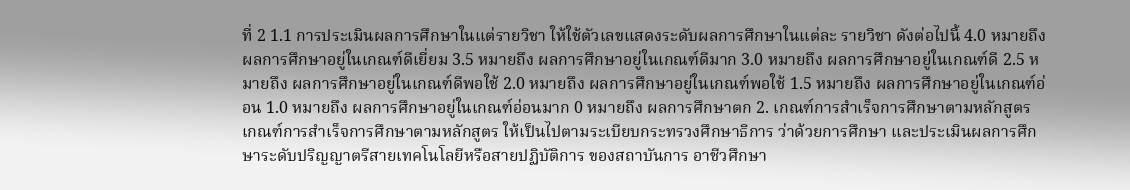ที่ 2 1.1 การประเมินผลการศึกษาในแต่รายวิชา ให้ใช้ตัวเลขแสดงระดับผลการศึกษาในแต่ละ รายวิชา ดังต่อไปนี้ 4.0 หมายถึง ผลการศึกษาอยู่ในเกณฑ์ดีเยี่ยม 3.5 หมายถึง ผลการศึกษาอยู่ในเกณฑ์ดีมาก 3.0 หมายถึง ผลการศึกษาอยู่ในเกณฑ์ดี 2.5 หมายถึง ผลการศึกษาอยู่ในเกณฑ์ดีพอใช้ 2.0 หมายถึง ผลการศึกษาอยู่ในเกณฑ์พอใช้ 1.5 หมายถึง ผลการศึกษาอยู่ในเกณฑ์อ่อน 1.0 หมายถึง ผลการศึกษาอยู่ในเกณฑ์อ่อนมาก 0 หมายถึง ผลการศึกษาตก 2. เกณฑ์การสำเร็จการศึกษาตามหลักสูตร เกณฑ์การสำเร็จการศึกษาตามหลักสูตร ให้เป็นไปตามระเบียบกระทรวงศึกษาธิการ ว่าด้วยการศึกษา และประเมินผลการศึกษาระดับปริญญาตรีสายเทคโนโลยีหรือสายปฏิบัติการ ของสถาบันการ อาชีวศึกษา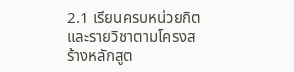2.1 เรียนครบหน่วยกิตและรายวิชาตามโครงสร้างหลักสูต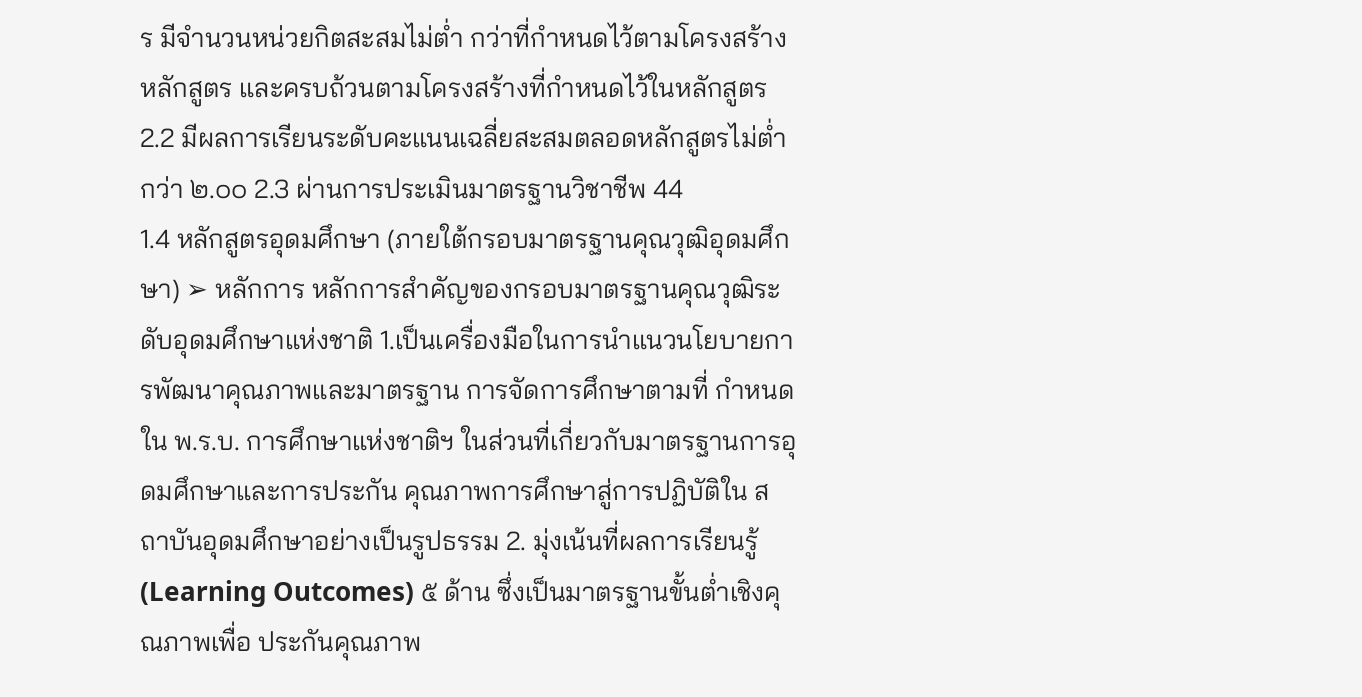ร มีจำนวนหน่วยกิตสะสมไม่ต่ำ กว่าที่กำหนดไว้ตามโครงสร้างหลักสูตร และครบถ้วนตามโครงสร้างที่กำหนดไว้ในหลักสูตร 2.2 มีผลการเรียนระดับคะแนนเฉลี่ยสะสมตลอดหลักสูตรไม่ต่ำกว่า ๒.๐๐ 2.3 ผ่านการประเมินมาตรฐานวิชาชีพ 44
1.4 หลักสูตรอุดมศึกษา (ภายใต้กรอบมาตรฐานคุณวุฒิอุดมศึกษา) ➢ หลักการ หลักการสำคัญของกรอบมาตรฐานคุณวุฒิระดับอุดมศึกษาแห่งชาติ 1.เป็นเครื่องมือในการนำแนวนโยบายการพัฒนาคุณภาพและมาตรฐาน การจัดการศึกษาตามที่ กำหนดใน พ.ร.บ. การศึกษาแห่งชาติฯ ในส่วนที่เกี่ยวกับมาตรฐานการอุดมศึกษาและการประกัน คุณภาพการศึกษาสู่การปฏิบัติใน สถาบันอุดมศึกษาอย่างเป็นรูปธรรม 2. มุ่งเน้นที่ผลการเรียนรู้ (Learning Outcomes) ๕ ด้าน ซึ่งเป็นมาตรฐานขั้นต่ำเชิงคุณภาพเพื่อ ประกันคุณภาพ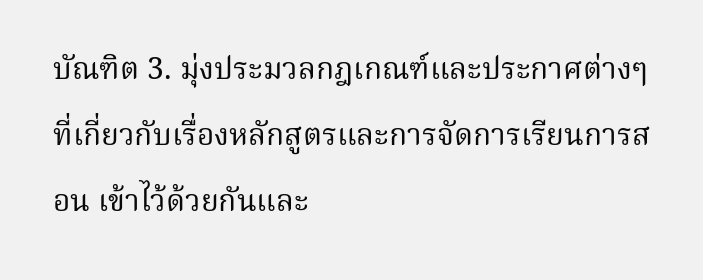บัณฑิต 3. มุ่งประมวลกฎเกณฑ์และประกาศต่างๆ ที่เกี่ยวกับเรื่องหลักสูตรและการจัดการเรียนการสอน เข้าไว้ด้วยกันและ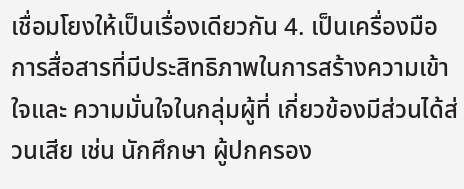เชื่อมโยงให้เป็นเรื่องเดียวกัน 4. เป็นเครื่องมือการสื่อสารที่มีประสิทธิภาพในการสร้างความเข้าใจและ ความมั่นใจในกลุ่มผู้ที่ เกี่ยวข้องมีส่วนได้ส่วนเสีย เช่น นักศึกษา ผู้ปกครอง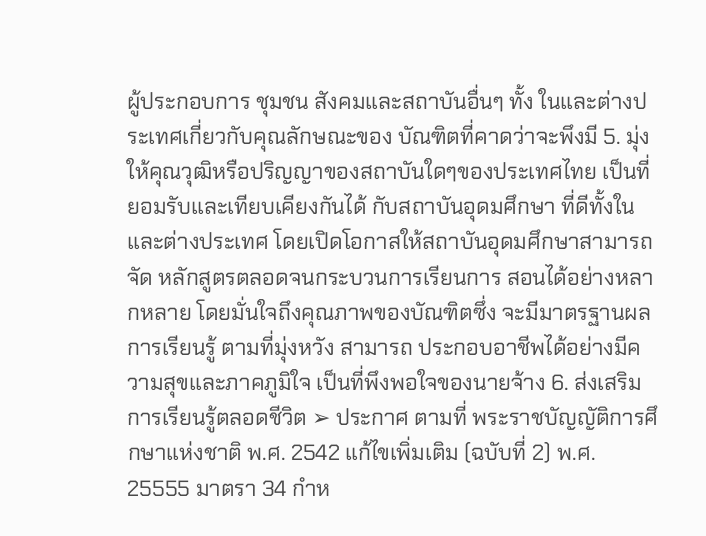ผู้ประกอบการ ชุมชน สังคมและสถาบันอื่นๆ ทั้ง ในและต่างประเทศเกี่ยวกับคุณลักษณะของ บัณฑิตที่คาดว่าจะพึงมี 5. มุ่งให้คุณวุฒิหรือปริญญาของสถาบันใดๆของประเทศไทย เป็นที่ยอมรับและเทียบเคียงกันได้ กับสถาบันอุดมศึกษา ที่ดีทั้งใน และต่างประเทศ โดยเปิดโอกาสให้สถาบันอุดมศึกษาสามารถจัด หลักสูตรตลอดจนกระบวนการเรียนการ สอนได้อย่างหลากหลาย โดยมั่นใจถึงคุณภาพของบัณฑิตซึ่ง จะมีมาตรฐานผลการเรียนรู้ ตามที่มุ่งหวัง สามารถ ประกอบอาชีพได้อย่างมีความสุขและภาคภูมิใจ เป็นที่พึงพอใจของนายจ้าง 6. ส่งเสริมการเรียนรู้ตลอดชีวิต ➢ ประกาศ ตามที่ พระราชบัญญัติการศึกษาแห่งชาติ พ.ศ. 2542 แก้ไขเพิ่มเติม (ฉบับที่ 2) พ.ศ. 25555 มาตรา 34 กำห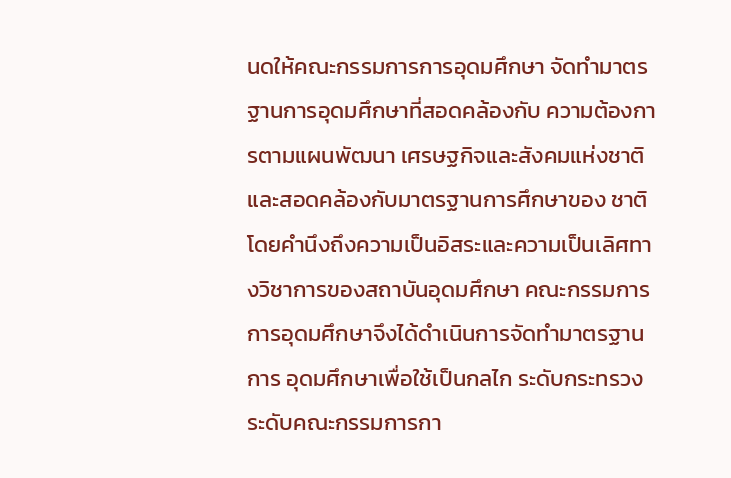นดให้คณะกรรมการการอุดมศึกษา จัดทำมาตรฐานการอุดมศึกษาที่สอดคล้องกับ ความต้องการตามแผนพัฒนา เศรษฐกิจและสังคมแห่งชาติ และสอดคล้องกับมาตรฐานการศึกษาของ ชาติ โดยคำนึงถึงความเป็นอิสระและความเป็นเลิศทางวิชาการของสถาบันอุดมศึกษา คณะกรรมการการอุดมศึกษาจึงได้ดำเนินการจัดทำมาตรฐานการ อุดมศึกษาเพื่อใช้เป็นกลไก ระดับกระทรวง ระดับคณะกรรมการกา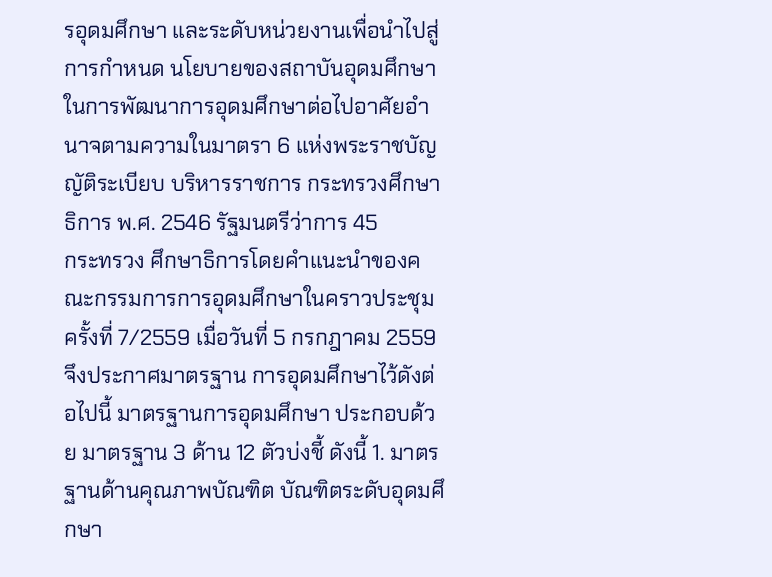รอุดมศึกษา และระดับหน่วยงานเพื่อนำไปสู่การกำหนด นโยบายของสถาบันอุดมศึกษาในการพัฒนาการอุดมศึกษาต่อไปอาศัยอำนาจตามความในมาตรา 6 แห่งพระราชบัญญัติระเบียบ บริหารราชการ กระทรวงศึกษาธิการ พ.ศ. 2546 รัฐมนตรีว่าการ 45
กระทรวง ศึกษาธิการโดยคำแนะนำของคณะกรรมการการอุดมศึกษาในคราวประชุม ครั้งที่ 7/2559 เมื่อวันที่ 5 กรกฎาคม 2559 จึงประกาศมาตรฐาน การอุดมศึกษาไว้ดังต่อไปนี้ มาตรฐานการอุดมศึกษา ประกอบด้วย มาตรฐาน 3 ด้าน 12 ตัวบ่งชี้ ดังนี้ 1. มาตรฐานด้านคุณภาพบัณฑิต บัณฑิตระดับอุดมศึกษา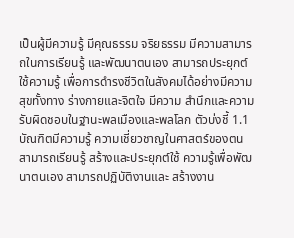เป็นผู้มีความรู้ มีคุณธรรม จริยธรรม มีความสามารถในการเรียนรู้ และพัฒนาตนเอง สามารถประยุกต์ใช้ความรู้ เพื่อการดำรงชีวิตในสังคมได้อย่างมีความสุขทั้งทาง ร่างกายและจิตใจ มีความ สำนึกและความรับผิดชอบในฐานะพลเมืองและพลโลก ตัวบ่งชี้ 1.1 บัณฑิตมีความรู้ ความเชี่ยวชาญในศาสตร์ของตน สามารถเรียนรู้ สร้างและประยุกต์ใช้ ความรู้เพื่อพัฒนาตนเอง สามารถปฏิบัติงานและ สร้างงาน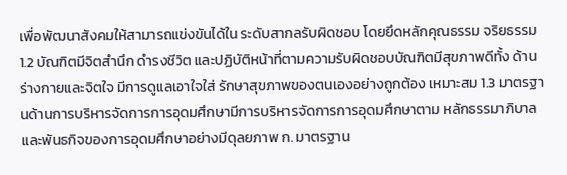เพื่อพัฒนาสังคมให้สามารถแข่งขันได้ใน ระดับสากลรับผิดชอบ โดยยึดหลักคุณธรรม จริยธรรม 1.2 บัณฑิตมีจิตสำนึก ดำรงชีวิต และปฏิบัติหน้าที่ตามความรับผิดชอบบัณฑิตมีสุขภาพดีทั้ง ด้านร่างกายและจิตใจ มีการดูแลเอาใจใส่ รักษาสุขภาพของตนเองอย่างถูกต้อง เหมาะสม 1.3 มาตรฐานด้านการบริหารจัดการการอุดมศึกษามีการบริหารจัดการการอุดมศึกษาตาม หลักธรรมาภิบาล และพันธกิจของการอุดมศึกษาอย่างมีดุลยภาพ ก. มาตรฐาน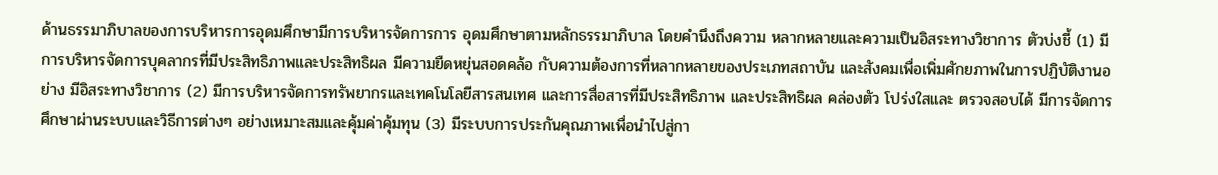ด้านธรรมาภิบาลของการบริหารการอุดมศึกษามีการบริหารจัดการการ อุดมศึกษาตามหลักธรรมาภิบาล โดยคำนึงถึงความ หลากหลายและความเป็นอิสระทางวิชาการ ตัวบ่งชี้ (1) มีการบริหารจัดการบุคลากรที่มีประสิทธิภาพและประสิทธิผล มีความยืดหยุ่นสอดคล้อ กับความต้องการที่หลากหลายของประเภทสถาบัน และสังคมเพื่อเพิ่มศักยภาพในการปฏิบัติงานอย่าง มีอิสระทางวิชาการ (2) มีการบริหารจัดการทรัพยากรและเทคโนโลยีสารสนเทศ และการสื่อสารที่มีประสิทธิภาพ และประสิทธิผล คล่องตัว โปร่งใสและ ตรวจสอบได้ มีการจัดการศึกษาผ่านระบบและวิธีการต่างๆ อย่างเหมาะสมและคุ้มค่าคุ้มทุน (3) มีระบบการประกันคุณภาพเพื่อนำไปสู่กา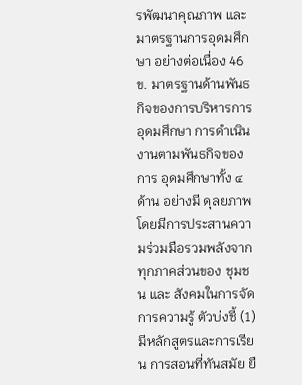รพัฒนาคุณภาพ และมาตรฐานการอุดมศึกษา อย่างต่อเนื่อง 46
ข. มาตรฐานด้านพันธกิจของการบริหารการอุดมศึกษา การดำเนินงานตามพันธกิจของการ อุดมศึกษาทั้ง ๔ ด้าน อย่างมี ดุลยภาพ โดยมีการประสานความร่วมมือรวมพลังจากทุกภาคส่วนของ ชุมชน และ สังคมในการจัดการความรู้ ตัวบ่งชี้ (1) มีหลักสูตรและการเรียน การสอนที่ทันสมัย ยื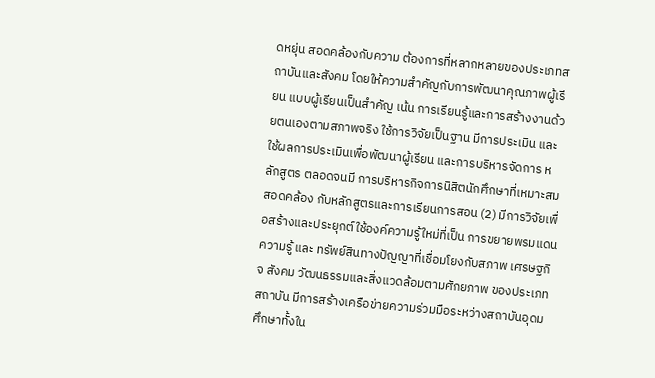ดหยุ่น สอดคล้องกับความ ต้องการที่หลากหลายของประเภทสถาบันและสังคม โดยให้ความสำคัญกับการพัฒนาคุณภาพผู้เรียน แบบผู้เรียนเป็นสำคัญ เน้น การเรียนรู้และการสร้างงานด้วยตนเองตามสภาพจริง ใช้การวิจัยเป็นฐาน มีการประเมิน และใช้ผลการประเมินเพื่อพัฒนาผู้เรียน และการบริหารจัดการ หลักสูตร ตลอดจนมี การบริหารกิจการนิสิตนักศึกษาที่เหมาะสม สอดคล้อง กับหลักสูตรและการเรียนการสอน (2) มีการวิจัยเพื่อสร้างและประยุกต์ใช้องค์ความรู้ใหม่ที่เป็น การขยายพรมแดนความรู้ และ ทรัพย์สินทางปัญญาที่เชื่อมโยงกับสภาพ เศรษฐกิจ สังคม วัฒนธรรมและสิ่งแวดล้อมตามศักยภาพ ของประเภทสถาบัน มีการสร้างเครือข่ายความร่วมมือระหว่างสถาบันอุดมศึกษาทั้งใน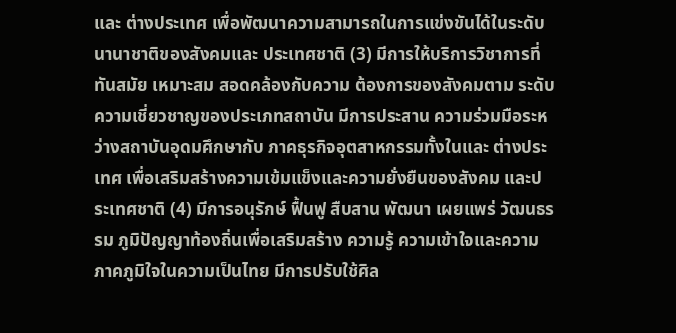และ ต่างประเทศ เพื่อพัฒนาความสามารถในการแข่งขันได้ในระดับนานาชาติของสังคมและ ประเทศชาติ (3) มีการให้บริการวิชาการที่ทันสมัย เหมาะสม สอดคล้องกับความ ต้องการของสังคมตาม ระดับความเชี่ยวชาญของประเภทสถาบัน มีการประสาน ความร่วมมือระหว่างสถาบันอุดมศึกษากับ ภาคธุรกิจอุตสาหกรรมทั้งในและ ต่างประเทศ เพื่อเสริมสร้างความเข้มแข็งและความยั่งยืนของสังคม และประเทศชาติ (4) มีการอนุรักษ์ ฟื้นฟู สืบสาน พัฒนา เผยแพร่ วัฒนธรรม ภูมิปัญญาท้องถิ่นเพื่อเสริมสร้าง ความรู้ ความเข้าใจและความภาคภูมิใจในความเป็นไทย มีการปรับใช้ศิล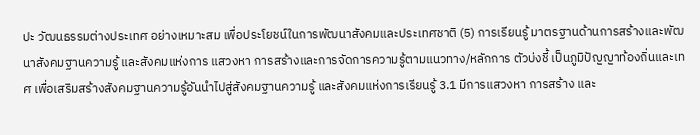ปะ วัฒนธรรมต่างประเทศ อย่างเหมาะสม เพื่อประโยชน์ในการพัฒนาสังคมและประเทศชาติ (5) การเรียนรู้ มาตรฐานด้านการสร้างและพัฒนาสังคมฐานความรู้ และสังคมแห่งการ แสวงหา การสร้างและการจัดการความรู้ตามแนวทาง/หลักการ ตัวบ่งชี้ เป็นภูมิปัญญาท้องถิ่นและเทศ เพื่อเสริมสร้างสังคมฐานความรู้อันนำไปสู่สังคมฐานความรู้ และสังคมแห่งการเรียนรู้ 3.1 มีการแสวงหา การสร้าง และ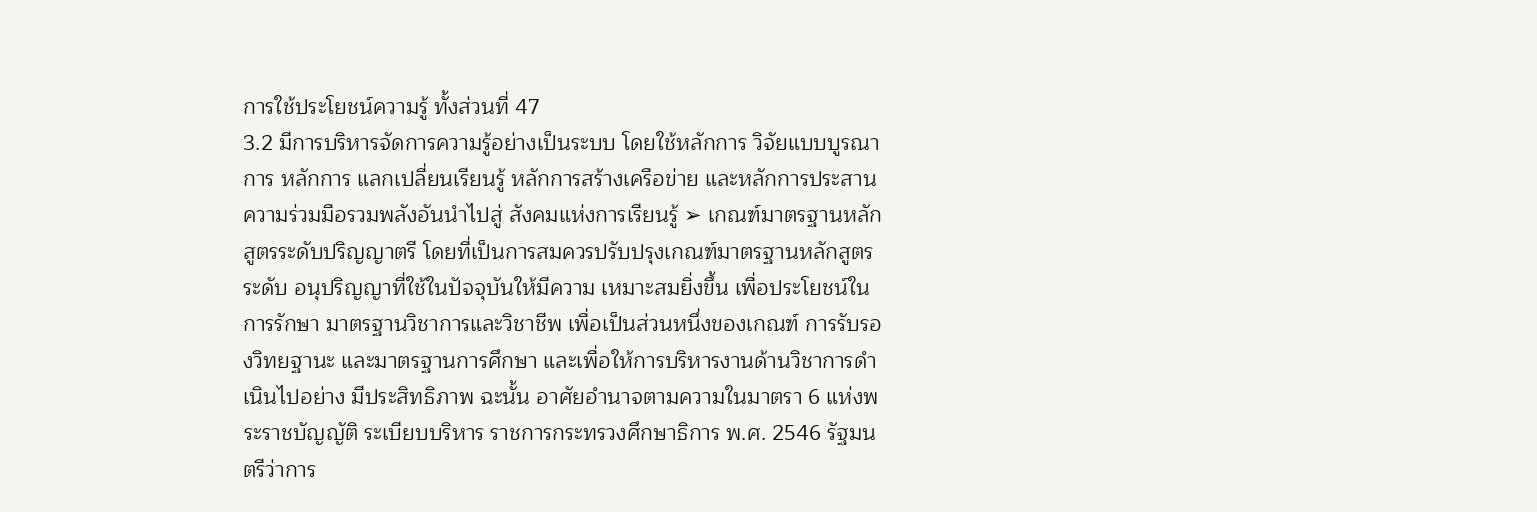การใช้ประโยชน์ความรู้ ทั้งส่วนที่ 47
3.2 มีการบริหารจัดการความรู้อย่างเป็นระบบ โดยใช้หลักการ วิจัยแบบบูรณาการ หลักการ แลกเปลี่ยนเรียนรู้ หลักการสร้างเครือข่าย และหลักการประสานความร่วมมือรวมพลังอันนำไปสู่ สังคมแห่งการเรียนรู้ ➢ เกณฑ์มาตรฐานหลักสูตรระดับปริญญาตรี โดยที่เป็นการสมควรปรับปรุงเกณฑ์มาตรฐานหลักสูตรระดับ อนุปริญญาที่ใช้ในปัจจุบันให้มีความ เหมาะสมยิ่งขึ้น เพื่อประโยชน์ในการรักษา มาตรฐานวิชาการและวิชาชีพ เพื่อเป็นส่วนหนึ่งของเกณฑ์ การรับรองวิทยฐานะ และมาตรฐานการศึกษา และเพื่อให้การบริหารงานด้านวิชาการดำเนินไปอย่าง มีประสิทธิภาพ ฉะนั้น อาศัยอำนาจตามความในมาตรา 6 แห่งพระราชบัญญัติ ระเบียบบริหาร ราชการกระทรวงศึกษาธิการ พ.ศ. 2546 รัฐมนตรีว่าการ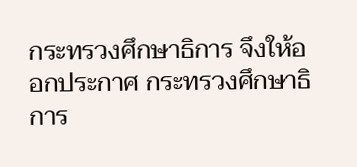กระทรวงศึกษาธิการ จึงให้ออกประกาศ กระทรวงศึกษาธิการ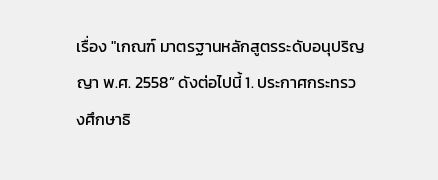เรื่อง "เกณฑ์ มาตรฐานหลักสูตรระดับอนุปริญญา พ.ศ. 2558” ดังต่อไปนี้ 1. ประกาศกระทรวงศึกษาธิ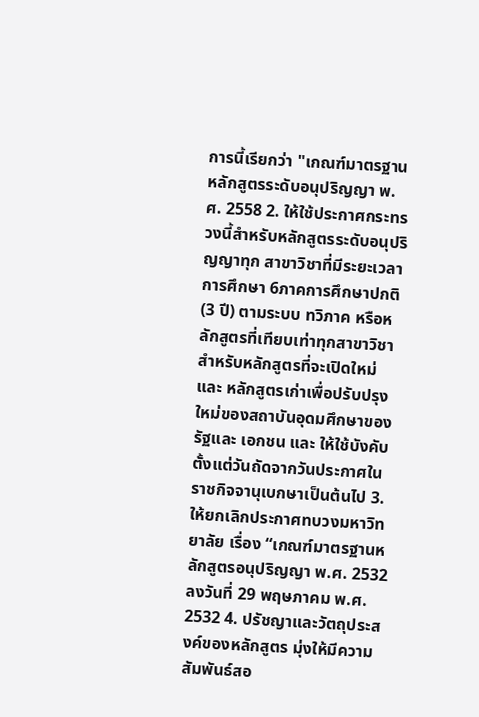การนี้เรียกว่า "เกณฑ์มาตรฐานหลักสูตรระดับอนุปริญญา พ.ศ. 2558 2. ให้ใช้ประกาศกระทรวงนี้สำหรับหลักสูตรระดับอนุปริญญาทุก สาขาวิชาที่มีระยะเวลา การศึกษา 6ภาคการศึกษาปกติ (3 ปี) ตามระบบ ทวิภาค หรือหลักสูตรที่เทียบเท่าทุกสาขาวิชา สำหรับหลักสูตรที่จะเปิดใหม่และ หลักสูตรเก่าเพื่อปรับปรุงใหม่ของสถาบันอุดมศึกษาของรัฐและ เอกชน และ ให้ใช้บังคับตั้งแต่วันถัดจากวันประกาศในราชกิจจานุเบกษาเป็นต้นไป 3.ให้ยกเลิกประกาศทบวงมหาวิทยาลัย เรื่อง “เกณฑ์มาตรฐานหลักสูตรอนุปริญญา พ.ศ. 2532 ลงวันที่ 29 พฤษภาคม พ.ศ. 2532 4. ปรัชญาและวัตถุประสงค์ของหลักสูตร มุ่งให้มีความสัมพันธ์สอ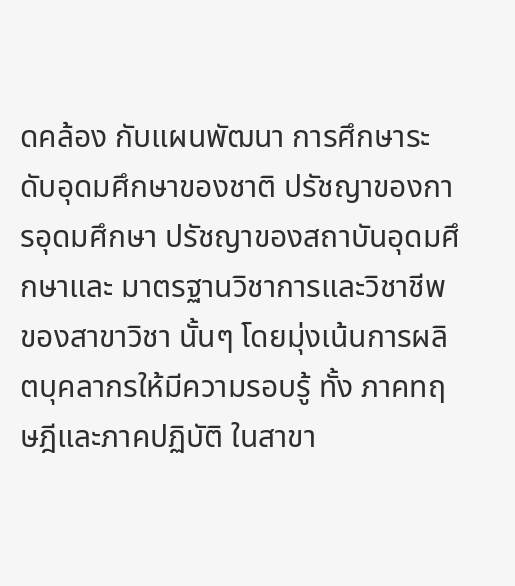ดคล้อง กับแผนพัฒนา การศึกษาระดับอุดมศึกษาของชาติ ปรัชญาของการอุดมศึกษา ปรัชญาของสถาบันอุดมศึกษาและ มาตรฐานวิชาการและวิชาชีพของสาขาวิชา นั้นๆ โดยมุ่งเน้นการผลิตบุคลากรให้มีความรอบรู้ ทั้ง ภาคทฤษฎีและภาคปฏิบัติ ในสาขา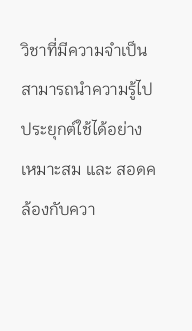วิชาที่มีความจำเป็น สามารถนำความรู้ไปประยุกต์ใช้ได้อย่างเหมาะสม และ สอดคล้องกับควา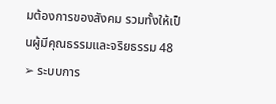มต้องการของสังคม รวมทั้งให้เป็นผู้มีคุณธรรมและจริยธรรม 48
➢ ระบบการ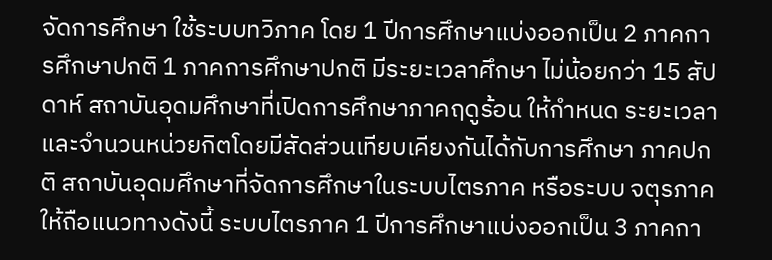จัดการศึกษา ใช้ระบบทวิภาค โดย 1 ปีการศึกษาแบ่งออกเป็น 2 ภาคการศึกษาปกติ 1 ภาคการศึกษาปกติ มีระยะเวลาศึกษา ไม่น้อยกว่า 15 สัปดาห์ สถาบันอุดมศึกษาที่เปิดการศึกษาภาคฤดูร้อน ให้กำหนด ระยะเวลาและจำนวนหน่วยกิตโดยมีสัดส่วนเทียบเคียงกันได้กับการศึกษา ภาคปกติ สถาบันอุดมศึกษาที่จัดการศึกษาในระบบไตรภาค หรือระบบ จตุรภาค ให้ถือแนวทางดังนี้ ระบบไตรภาค 1 ปีการศึกษาแบ่งออกเป็น 3 ภาคกา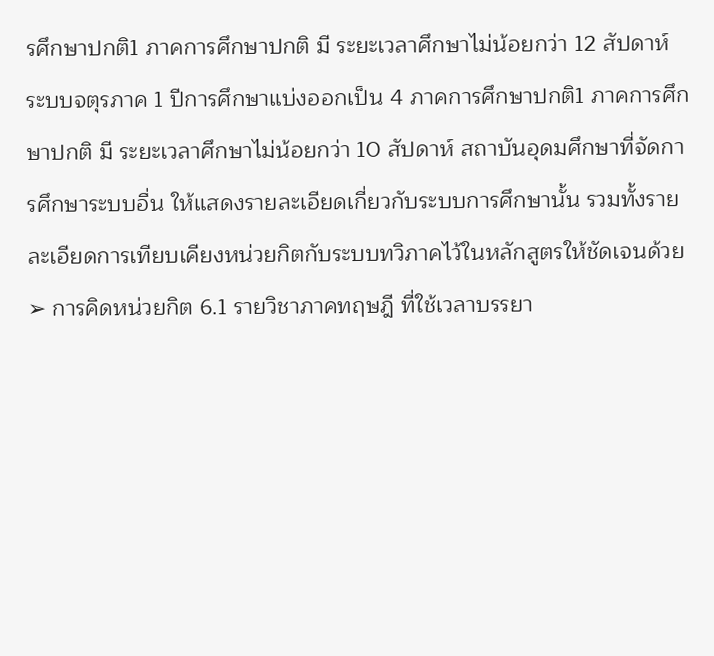รศึกษาปกติ1 ภาคการศึกษาปกติ มี ระยะเวลาศึกษาไม่น้อยกว่า 12 สัปดาห์ ระบบจตุรภาค 1 ปีการศึกษาแบ่งออกเป็น 4 ภาคการศึกษาปกติ1 ภาคการศึกษาปกติ มี ระยะเวลาศึกษาไม่น้อยกว่า 10 สัปดาห์ สถาบันอุดมศึกษาที่จัดการศึกษาระบบอื่น ให้แสดงรายละเอียดเกี่ยวกับระบบการศึกษานั้น รวมทั้งรายละเอียดการเทียบเคียงหน่วยกิตกับระบบทวิภาคไว้ในหลักสูตรให้ชัดเจนด้วย ➢ การคิดหน่วยกิต 6.1 รายวิชาภาคทฤษฎี ที่ใช้เวลาบรรยา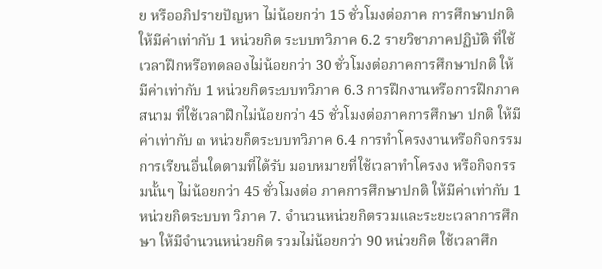ย หรืออภิปรายปัญหา ไม่น้อยกว่า 15 ชั่วโมงต่อภาค การศึกษาปกติ ให้มีค่าเท่ากับ 1 หน่วยกิต ระบบทวิภาค 6.2 รายวิชาภาคปฏิบัติ ที่ใช้เวลาฝึกหรือทดลองไม่น้อยกว่า 30 ชั่วโมงต่อภาคการศึกษาปกติ ให้มีค่าเท่ากับ 1 หน่วยกิตระบบทวิภาค 6.3 การฝึกงานหรือการฝึกภาคสนาม ที่ใช้เวลาฝึกไม่น้อยกว่า 45 ชั่วโมงต่อภาคการศึกษา ปกติ ให้มีค่าเท่ากับ ๓ หน่วยก็ตระบบทวิภาค 6.4 การทำโครงงานหรือกิจกรรมการเรียนอื่นใดตามที่ได้รับ มอบหมายที่ใช้เวลาทำโครงง หรือกิจกรรมนั้นๆ ไม่น้อยกว่า 45 ชั่วโมงต่อ ภาคการศึกษาปกติ ให้มีค่าเท่ากับ 1 หน่วยกิตระบบท วิภาค 7. จํานวนหน่วยกิตรวมและระยะเวลาการศึกษา ให้มีจำนวนหน่วยกิต รวมไม่น้อยกว่า 90 หน่วยกิต ใช้เวลาศึก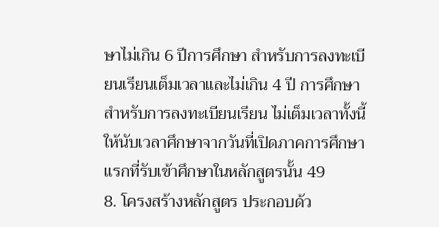ษาไม่เกิน 6 ปีการศึกษา สำหรับการลงทะเบียนเรียนเต็มเวลาและไม่เกิน 4 ปี การศึกษา สำหรับการลงทะเบียนเรียน ไม่เต็มเวลาทั้งนี้ ให้นับเวลาศึกษาจากวันที่เปิดภาคการศึกษา แรกที่รับเข้าศึกษาในหลักสูตรนั้น 49
8. โครงสร้างหลักสูตร ประกอบด้ว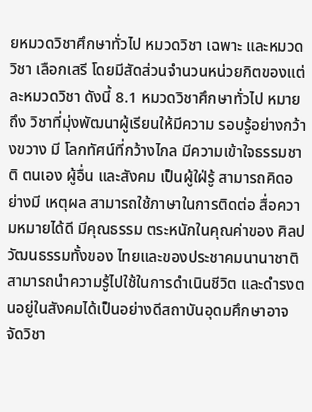ยหมวดวิชาศึกษาทั่วไป หมวดวิชา เฉพาะ และหมวดวิชา เลือกเสรี โดยมีสัดส่วนจำนวนหน่วยกิตของแต่ละหมวดวิชา ดังนี้ 8.1 หมวดวิชาศึกษาทั่วไป หมายถึง วิชาที่มุ่งพัฒนาผู้เรียนให้มีความ รอบรู้อย่างกว้างขวาง มี โลกทัศน์ที่กว้างไกล มีความเข้าใจธรรมชาติ ตนเอง ผู้อื่น และสังคม เป็นผู้ใฝ่รู้ สามารถคิดอย่างมี เหตุผล สามารถใช้ภาษาในการติดต่อ สื่อความหมายได้ดี มีคุณธรรม ตระหนักในคุณค่าของ ศิลปวัฒนธรรมทั้งของ ไทยและของประชาคมนานาชาติสามารถนำความรู้ไปใช้ในการดำเนินชีวิต และดำรงตนอยู่ในสังคมได้เป็นอย่างดีสถาบันอุดมศึกษาอาจจัดวิชา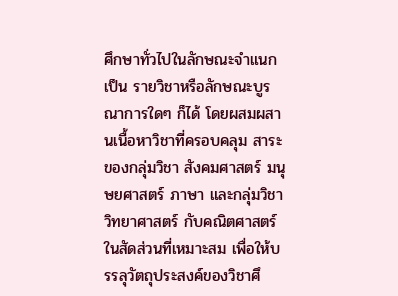ศึกษาทั่วไปในลักษณะจำแนกเป็น รายวิชาหรือลักษณะบูรณาการใดๆ ก็ได้ โดยผสมผสานเนื้อหาวิชาที่ครอบคลุม สาระของกลุ่มวิชา สังคมศาสตร์ มนุษยศาสตร์ ภาษา และกลุ่มวิชาวิทยาศาสตร์ กับคณิตศาสตร์ ในสัดส่วนที่เหมาะสม เพื่อให้บรรลุวัตถุประสงค์ของวิชาศึ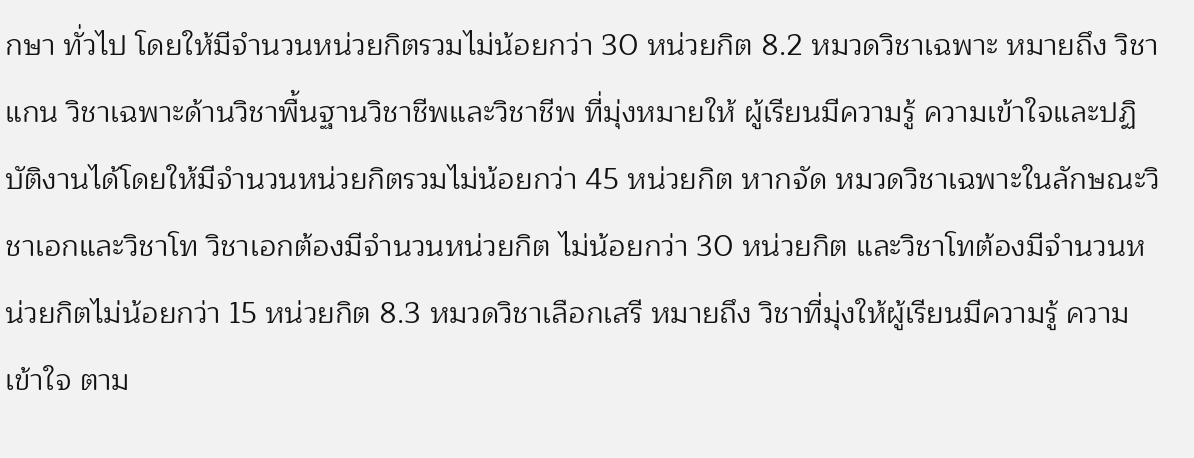กษา ทั่วไป โดยให้มีจำนวนหน่วยกิตรวมไม่น้อยกว่า 30 หน่วยกิต 8.2 หมวดวิชาเฉพาะ หมายถึง วิชาแกน วิชาเฉพาะด้านวิชาพื้นฐานวิชาชีพและวิชาชีพ ที่มุ่งหมายให้ ผู้เรียนมีความรู้ ความเข้าใจและปฏิบัติงานได้โดยให้มีจำนวนหน่วยกิตรวมไม่น้อยกว่า 45 หน่วยกิต หากจัด หมวดวิชาเฉพาะในลักษณะวิชาเอกและวิชาโท วิชาเอกต้องมีจำนวนหน่วยกิต ไม่น้อยกว่า 30 หน่วยกิต และวิชาโทต้องมีจำนวนหน่วยกิตไม่น้อยกว่า 15 หน่วยกิต 8.3 หมวดวิชาเลือกเสรี หมายถึง วิชาที่มุ่งให้ผู้เรียนมีความรู้ ความ เข้าใจ ตาม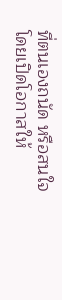ที่ตนเองถนัด หรือสนใจ โดยเปิดโอกาสให้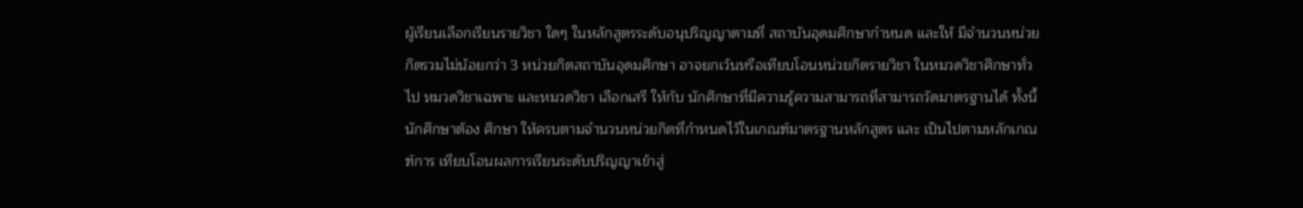ผู้เรียนเลือกเรียนรายวิชา ใดๆ ในหลักสูตรระดับอนุปริญญาตามที่ สถาบันอุดมศึกษากำหนด และให้ มีจํานวนหน่วยกิตรวมไม่น้อยกว่า 3 หน่วยกิตสถาบันอุดมศึกษา อาจยกเว้นหรือเทียบโอนหน่วยกิตรายวิชา ในหมวดวิชาศึกษาทั่วไป หมวดวิชาเฉพาะ และหมวดวิชา เลือกเสรี ให้กับ นักศึกษาที่มีความรู้ความสามารถที่สามารถวัดมาตรฐานได้ ทั้งนี้ นักศึกษาต้อง ศึกษา ให้ครบตามจำนวนหน่วยกิตที่กำหนดไว้ในเกณฑ์มาตรฐานหลักสูตร และ เป็นไปตามหลักเกณฑ์การ เทียบโอนผลการเรียนระดับปริญญาเข้าสู่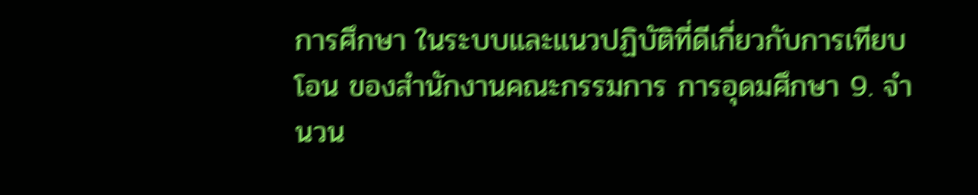การศึกษา ในระบบและแนวปฏิบัติที่ดีเกี่ยวกับการเทียบโอน ของสำนักงานคณะกรรมการ การอุดมศึกษา 9. จำนวน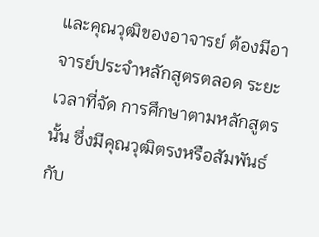และคุณวุฒิของอาจารย์ ต้องมีอาจารย์ประจำหลักสูตรตลอด ระยะเวลาที่จัด การศึกษาตามหลักสูตรนั้น ซึ่งมีคุณวุฒิตรงหรือสัมพันธ์กับ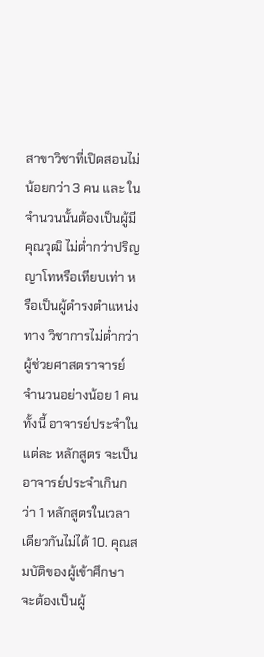สาขาวิชาที่เปิดสอนไม่น้อยกว่า 3 คน และ ในจำนวนนั้นต้องเป็นผู้มีคุณวุฒิ ไม่ต่ำกว่าปริญญาโทหรือเทียบเท่า หรือเป็นผู้ดำรงตำแหน่งทาง วิชาการไม่ต่ำกว่า ผู้ช่วยศาสตราจารย์ จำนวนอย่างน้อย 1 คน ทั้งนี้ อาจารย์ประจำในแต่ละ หลักสูตร จะเป็นอาจารย์ประจำเกินกว่า 1 หลักสูตรในเวลาเดียวกันไม่ได้ 10. คุณสมบัติของผู้เข้าศึกษา จะต้องเป็นผู้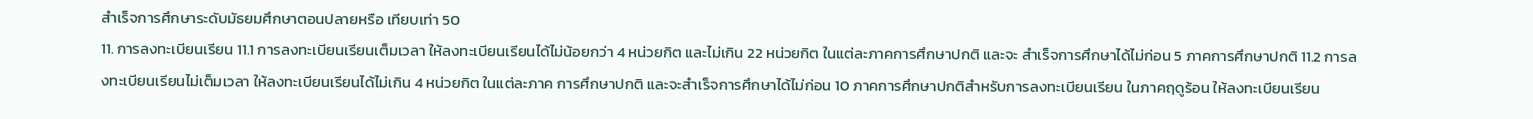สำเร็จการศึกษาระดับมัธยมศึกษาตอนปลายหรือ เทียบเท่า 50
11. การลงทะเบียนเรียน 11.1 การลงทะเบียนเรียนเต็มเวลา ให้ลงทะเบียนเรียนได้ไม่น้อยกว่า 4 หน่วยกิต และไม่เกิน 22 หน่วยกิต ในแต่ละภาคการศึกษาปกติ และจะ สำเร็จการศึกษาได้ไม่ก่อน 5 ภาคการศึกษาปกติ 11.2 การลงทะเบียนเรียนไม่เต็มเวลา ให้ลงทะเบียนเรียนได้ไม่เกิน 4 หน่วยกิต ในแต่ละภาค การศึกษาปกติ และจะสำเร็จการศึกษาได้ไม่ก่อน 10 ภาคการศึกษาปกติสำหรับการลงทะเบียนเรียน ในภาคฤดูร้อน ให้ลงทะเบียนเรียน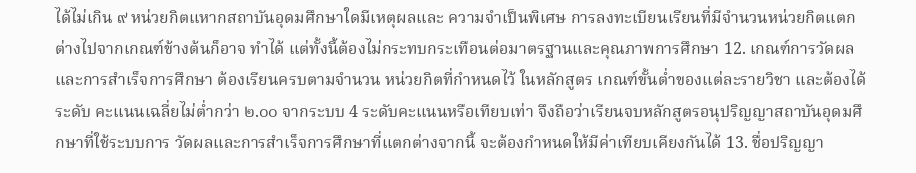ได้ไม่เกิน ๙ หน่วยกิตแหากสถาบันอุดมศึกษาใดมีเหตุผลและ ความจำเป็นพิเศษ การลงทะเบียนเรียนที่มีจำนวนหน่วยกิตแตกต่างไปจากเกณฑ์ข้างต้นก็อาจ ทำได้ แต่ทั้งนี้ต้องไม่กระทบกระเทือนต่อมาตรฐานและคุณภาพการศึกษา 12. เกณฑ์การวัดผลและการสำเร็จการศึกษา ต้องเรียนครบตามจำนวน หน่วยกิตที่กำหนดไว้ ในหลักสูตร เกณฑ์ขั้นต่ำของแต่ละรายวิชา และต้องได้ระดับ คะแนนเฉลี่ยไม่ต่ำกว่า ๒.๐๐ จากระบบ 4 ระดับคะแนนหรือเทียบเท่า จึงถือว่าเรียนจบหลักสูตรอนุปริญญาสถาบันอุดมศึกษาที่ใช้ระบบการ วัดผลและการสำเร็จการศึกษาที่แตกต่างจากนี้ จะต้องกำหนดให้มีค่าเทียบเคียงกันได้ 13. ชื่อปริญญา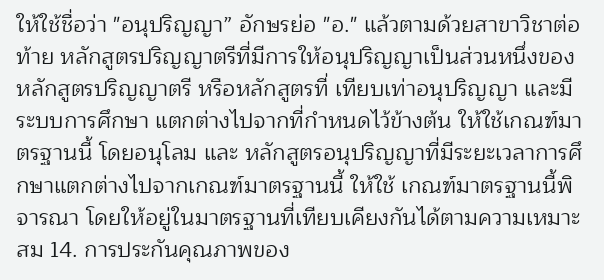ให้ใช้ชื่อว่า "อนุปริญญา” อักษรย่อ "อ." แล้วตามด้วยสาขาวิชาต่อท้าย หลักสูตรปริญญาตรีที่มีการให้อนุปริญญาเป็นส่วนหนึ่งของ หลักสูตรปริญญาตรี หรือหลักสูตรที่ เทียบเท่าอนุปริญญา และมีระบบการศึกษา แตกต่างไปจากที่กำหนดไว้ข้างต้น ให้ใช้เกณฑ์มาตรฐานนี้ โดยอนุโลม และ หลักสูตรอนุปริญญาที่มีระยะเวลาการศึกษาแตกต่างไปจากเกณฑ์มาตรฐานนี้ ให้ใช้ เกณฑ์มาตรฐานนี้พิจารณา โดยให้อยู่ในมาตรฐานที่เทียบเคียงกันได้ตามความเหมาะสม 14. การประกันคุณภาพของ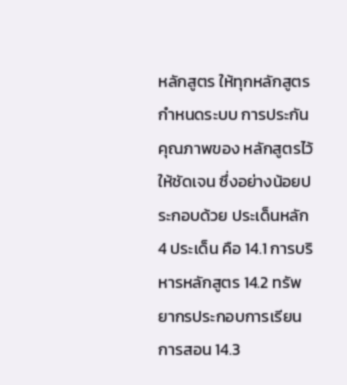หลักสูตร ให้ทุกหลักสูตรกำหนดระบบ การประกันคุณภาพของ หลักสูตรไว้ให้ชัดเจน ซึ่งอย่างน้อยประกอบด้วย ประเด็นหลัก 4 ประเด็น คือ 14.1 การบริหารหลักสูตร 14.2 ทรัพยากรประกอบการเรียนการสอน 14.3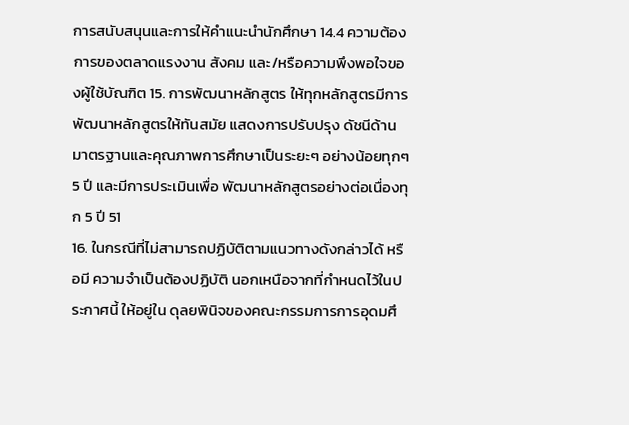การสนับสนุนและการให้คำแนะนำนักศึกษา 14.4 ความต้องการของตลาดแรงงาน สังคม และ/หรือความพึงพอใจของผู้ใช้บัณฑิต 15. การพัฒนาหลักสูตร ให้ทุกหลักสูตรมีการพัฒนาหลักสูตรให้ทันสมัย แสดงการปรับปรุง ดัชนีด้านมาตรฐานและคุณภาพการศึกษาเป็นระยะๆ อย่างน้อยทุกๆ 5 ปี และมีการประเมินเพื่อ พัฒนาหลักสูตรอย่างต่อเนื่องทุก 5 ปี 51
16. ในกรณีที่ไม่สามารถปฏิบัติตามแนวทางดังกล่าวได้ หรือมี ความจำเป็นต้องปฏิบัติ นอกเหนือจากที่กำหนดไว้ในประกาศนี้ ให้อยู่ใน ดุลยพินิจของคณะกรรมการการอุดมศึ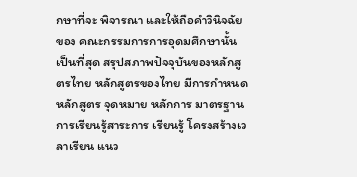กษาที่จะ พิจารณา และให้ถือคำวินิจฉัยของ คณะกรรมการการอุดมศึกษานั้นเป็นที่สุด สรุปสภาพปัจจุบันของหลักสูตรไทย หลักสูตรของไทย มีการกำหนดหลักสูตร จุดหมาย หลักการ มาตรฐานการเรียนรู้สาระการ เรียนรู้ โครงสร้างเวลาเรียน แนว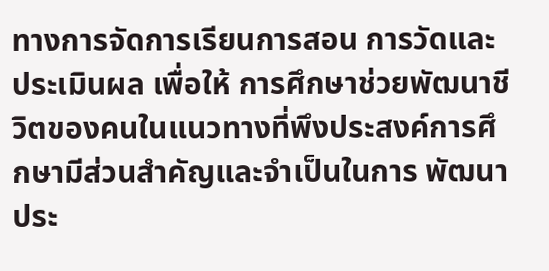ทางการจัดการเรียนการสอน การวัดและประเมินผล เพื่อให้ การศึกษาช่วยพัฒนาชีวิตของคนในแนวทางที่พึงประสงค์การศึกษามีส่วนสำคัญและจำเป็นในการ พัฒนาประ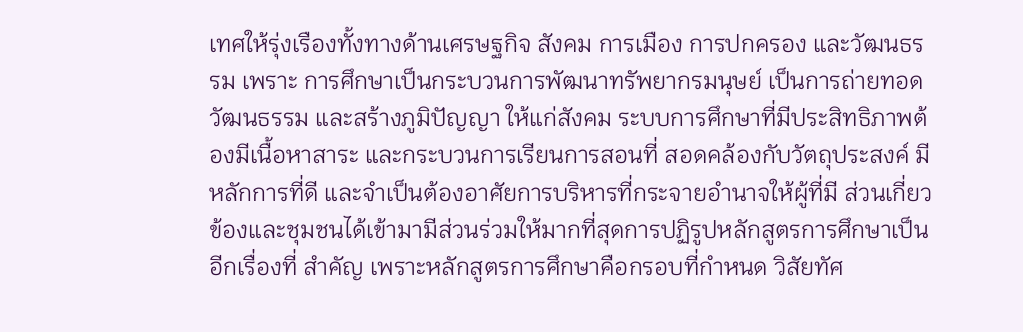เทศให้รุ่งเรืองทั้งทางด้านเศรษฐกิจ สังคม การเมือง การปกครอง และวัฒนธรรม เพราะ การศึกษาเป็นกระบวนการพัฒนาทรัพยากรมนุษย์ เป็นการถ่ายทอดวัฒนธรรม และสร้างภูมิปัญญา ให้แก่สังคม ระบบการศึกษาที่มีประสิทธิภาพต้องมีเนื้อหาสาระ และกระบวนการเรียนการสอนที่ สอดคล้องกับวัตถุประสงค์ มีหลักการที่ดี และจำเป็นต้องอาศัยการบริหารที่กระจายอำนาจให้ผู้ที่มี ส่วนเกี่ยวข้องและชุมชนได้เข้ามามีส่วนร่วมให้มากที่สุดการปฏิรูปหลักสูตรการศึกษาเป็นอีกเรื่องที่ สำคัญ เพราะหลักสูตรการศึกษาคือกรอบที่กำหนด วิสัยทัศ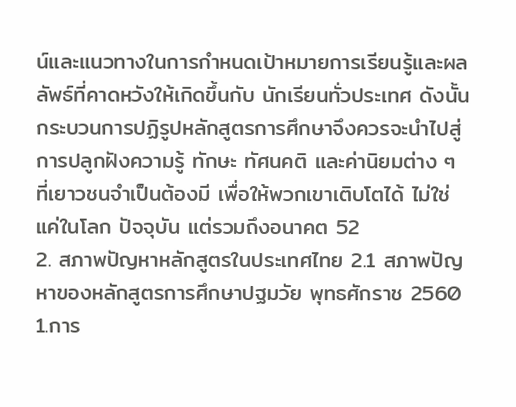น์และแนวทางในการกำหนดเป้าหมายการเรียนรู้และผลลัพธ์ที่คาดหวังให้เกิดขึ้นกับ นักเรียนทั่วประเทศ ดังนั้น กระบวนการปฏิรูปหลักสูตรการศึกษาจึงควรจะนำไปสู่การปลูกฝังความรู้ ทักษะ ทัศนคติ และค่านิยมต่าง ๆ ที่เยาวชนจำเป็นต้องมี เพื่อให้พวกเขาเติบโตได้ ไม่ใช่แค่ในโลก ปัจจุบัน แต่รวมถึงอนาคต 52
2. สภาพปัญหาหลักสูตรในประเทศไทย 2.1 สภาพปัญหาของหลักสูตรการศึกษาปฐมวัย พุทธศักราช 2560 1.การ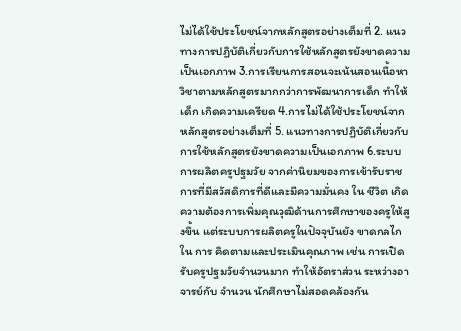ไม่ได้ใช้ประโยชน์จากหลักสูตรอย่างเต็มที่ 2. แนวทางการปฏิบัติเกี่ยวกับการใช้หลักสูตรยังขาดความเป็นเอกภาพ 3.การเรียนการสอนจะเน้นสอนเนื้อหาวิชาตามหลักสูตรมากกว่าการพัฒนาการเด็ก ทำให้เด็ก เกิดความเครียด 4.การไม่ได้ใช้ประโยชน์จากหลักสูตรอย่างเต็มที่ 5. แนวทางการปฏิบัติเกี่ยวกับการใช้หลักสูตรยังขาดความเป็นเอกภาพ 6.ระบบการผลิตครูปฐมวัย จากค่านิยมของการเข้ารับราชการที่มีสวัสดิการที่ดีและมีความมั่นคง ใน ชีวิต เกิดความต้องการเพิ่มคุณวุฒิด้านการศึกษาของครูให้สูงขึ้น แต่ระบบการผลิตครูในปัจจุบันยัง ขาดกลไกใน การ คิดตามและประเมินคุณภาพ เช่น การเปิดรับครูปฐมวัยจำนวนมาก ทำให้อัตราส่วน ระหว่างอาจารย์กับ จำนวน นักศึกษาไม่สอดคล้องกัน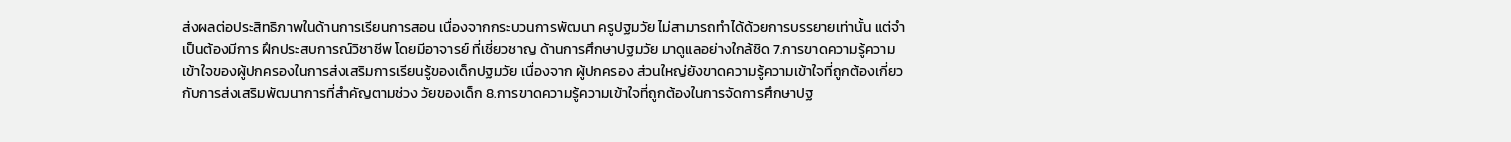ส่งผลต่อประสิทธิภาพในด้านการเรียนการสอน เนื่องจากกระบวนการพัฒนา ครูปฐมวัย ไม่สามารถทำได้ด้วยการบรรยายเท่านั้น แต่จำเป็นต้องมีการ ฝึกประสบการณ์วิชาชีพ โดยมีอาจารย์ ที่เชี่ยวชาญ ด้านการศึกษาปฐมวัย มาดูแลอย่างใกล้ชิด 7.การขาดความรู้ความเข้าใจของผู้ปกครองในการส่งเสริมการเรียนรู้ของเด็กปฐมวัย เนื่องจาก ผู้ปกครอง ส่วนใหญ่ยังขาดความรู้ความเข้าใจที่ถูกต้องเกี่ยวกับการส่งเสริมพัฒนาการที่สำคัญตามช่วง วัยของเด็ก 8.การขาดความรู้ความเข้าใจที่ถูกต้องในการจัดการศึกษาปฐ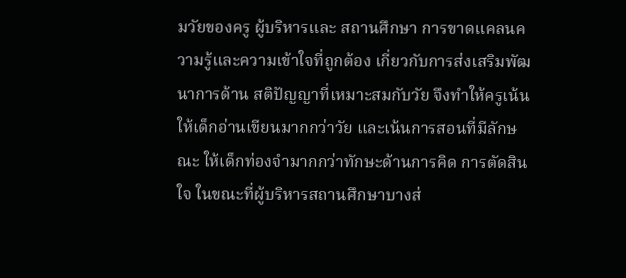มวัยของครู ผู้บริหารและ สถานศึกษา การขาดแคลนความรู้และความเข้าใจที่ถูกต้อง เกี่ยวกับการส่งเสริมพัฒนาการด้าน สติปัญญาที่เหมาะสมกับวัย จึงทำให้ครูเน้นให้เด็กอ่านเขียนมากกว่าวัย และเน้นการสอนที่มีลักษณะ ให้เด็กท่องจำมากกว่าทักษะด้านการคิด การตัดสินใจ ในขณะที่ผู้บริหารสถานศึกษาบางส่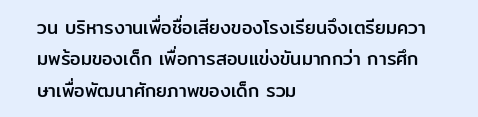วน บริหารงานเพื่อชื่อเสียงของโรงเรียนจึงเตรียมความพร้อมของเด็ก เพื่อการสอบแข่งขันมากกว่า การศึกษาเพื่อพัฒนาศักยภาพของเด็ก รวม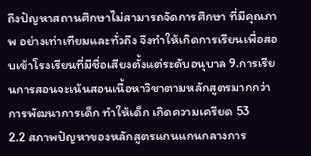ถึงปัญหาสถานศึกษาไม่สามารถจัดการศึกษา ที่มีคุณภาพ อย่างเท่าเทียมและทั่วถึง จึงทำให้เกิดการเรียนเพื่อสอบเข้าโรงเรียนที่มีชื่อเสียงตั้งแต่ระดับอนุบาล 9.การเรียนการสอนจะเน้นสอนเนื้อหาวิชาตามหลักสูตรมากกว่าการพัฒนาการเด็ก ทำให้เด็ก เกิดความเครียด 53
2.2 สภาพปัญหาของหลักสูตรแกนแกนกลางการ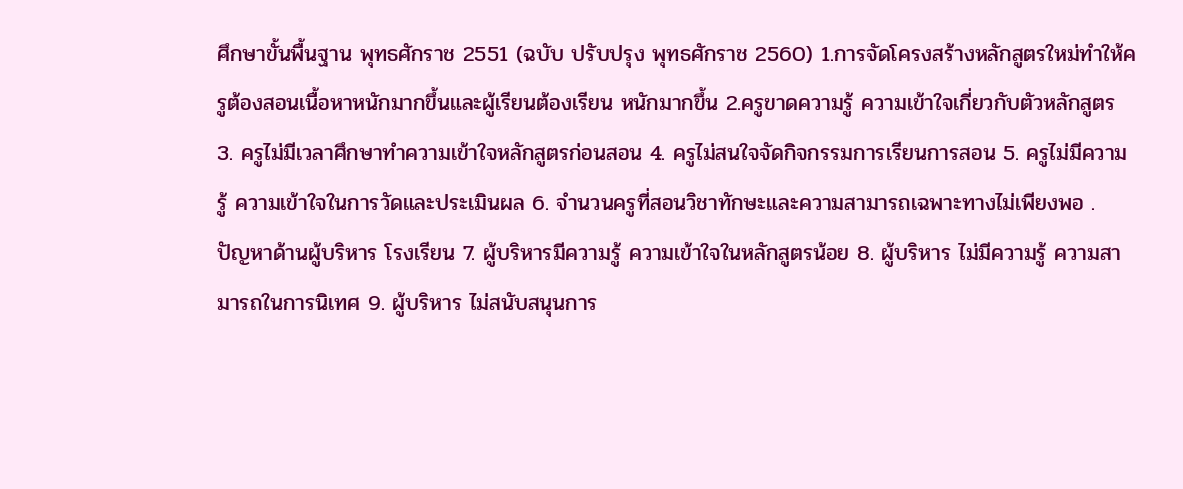ศึกษาขั้นพื้นฐาน พุทธศักราช 2551 (ฉบับ ปรับปรุง พุทธศักราช 2560) 1.การจัดโครงสร้างหลักสูตรใหม่ทำให้ครูต้องสอนเนื้อหาหนักมากขึ้นและผู้เรียนต้องเรียน หนักมากขึ้น 2.ครูขาดความรู้ ความเข้าใจเกี่ยวกับตัวหลักสูตร 3. ครูไม่มีเวลาศึกษาทำความเข้าใจหลักสูตรก่อนสอน 4. ครูไม่สนใจจัดกิจกรรมการเรียนการสอน 5. ครูไม่มีความรู้ ความเข้าใจในการวัดและประเมินผล 6. จำนวนครูที่สอนวิชาทักษะและความสามารถเฉพาะทางไม่เพียงพอ . ปัญหาด้านผู้บริหาร โรงเรียน 7. ผู้บริหารมีความรู้ ความเข้าใจในหลักสูตรน้อย 8. ผู้บริหาร ไม่มีความรู้ ความสามารถในการนิเทศ 9. ผู้บริหาร ไม่สนับสนุนการ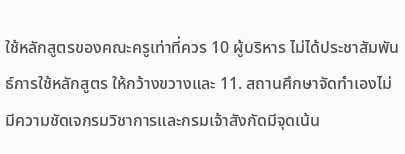ใช้หลักสูตรของคณะครูเท่าที่ควร 10 ผู้บริหาร ไม่ได้ประชาสัมพันธ์การใช้หลักสูตร ให้กว้างขวางและ 11. สถานศึกษาจัดทำเองไม่มีความชัดเจกรมวิชาการและกรมเจ้าสังกัดมีจุดเน้น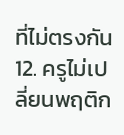ที่ไม่ตรงกัน 12. ครูไม่เปลี่ยนพฤติก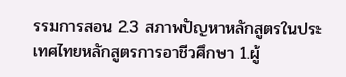รรมการสอน 2.3 สภาพปัญหาหลักสูตรในประเทศไทยหลักสูตรการอาชีวศึกษา 1.ผู้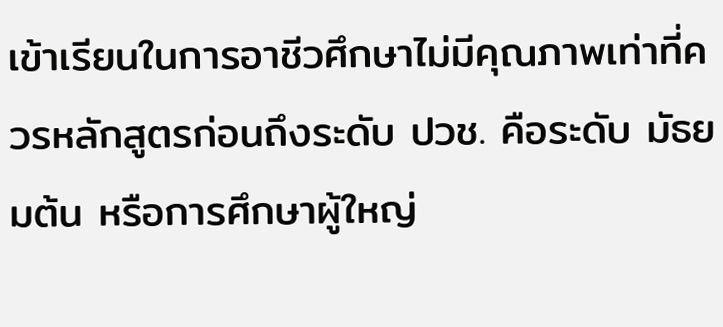เข้าเรียนในการอาชีวศึกษาไม่มีคุณภาพเท่าที่ควรหลักสูตรก่อนถึงระดับ ปวช. คือระดับ มัธยมต้น หรือการศึกษาผู้ใหญ่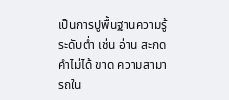เป็นการปูพื้นฐานความรู้ระดับต่ำ เช่น อ่าน สะกดคำไม่ได้ ขาด ความสามารถใน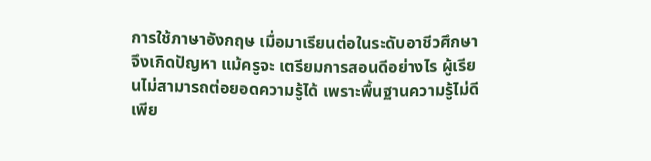การใช้ภาษาอังกฤษ เมื่อมาเรียนต่อในระดับอาชีวศึกษาจึงเกิดปัญหา แม้ครูจะ เตรียมการสอนดีอย่างไร ผู้เรียนไม่สามารถต่อยอดความรู้ได้ เพราะพื้นฐานความรู้ไม่ดีเพีย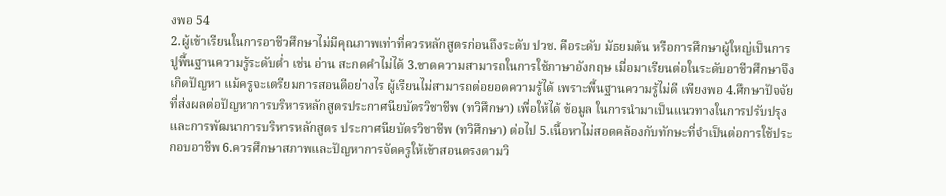งพอ 54
2.ผู้เข้าเรียนในการอาชีวศึกษาไม่มีคุณภาพเท่าที่ควรหลักสูตรก่อนถึงระดับ ปวช. คือระดับ มัธยมต้น หรือการศึกษาผู้ใหญ่เป็นการปูพื้นฐานความรู้ระดับต่ำ เช่น อ่าน สะกดคำไม่ได้ 3.ขาดความสามารถในการใช้ภาษาอังกฤษ เมื่อมาเรียนต่อในระดับอาชีวศึกษาจึงเกิดปัญหา แม้ครูจะเตรียมการสอนดีอย่างไร ผู้เรียนไม่สามารถต่อยอดความรู้ได้ เพราะพื้นฐานความรู้ไม่ดี เพียงพอ 4.ศึกษาปัจจัยที่ส่งผลต่อปัญหาการบริหารหลักสูตรประกาศนียบัตรวิชาชีพ (ทวิศึกษา) เพื่อให้ได้ ข้อมูล ในการนำมาเป็นแนวทางในการปรับปรุงและการพัฒนาการบริหารหลักสูตร ประกาศนียบัตรวิชาชีพ (ทวิศึกษา) ต่อไป 5.เนื้อหาไม่สอดคล้องกับทักษะที่จำเป็นต่อการใช้ประกอบอาชีพ 6.ควรศึกษาสภาพและปัญหาการจัดครูให้เข้าสอนตรงตามวิ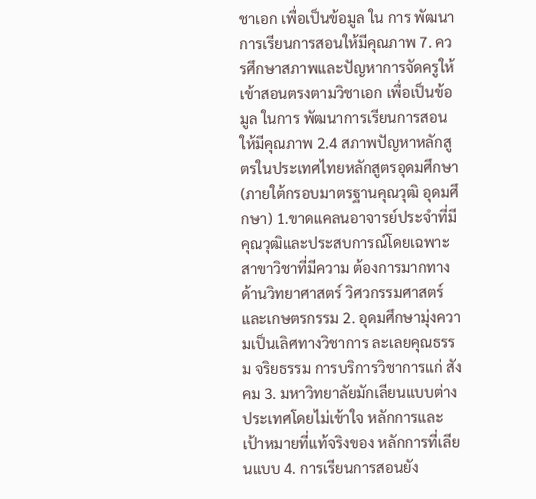ชาเอก เพื่อเป็นข้อมูล ใน การ พัฒนาการเรียนการสอนให้มีคุณภาพ 7. ควรศึกษาสภาพและปัญหาการจัดครูให้เข้าสอนตรงตามวิชาเอก เพื่อเป็นข้อมูล ในการ พัฒนาการเรียนการสอนให้มีคุณภาพ 2.4 สภาพปัญหาหลักสูตรในประเทศไทยหลักสูตรอุดมศึกษา (ภายใต้กรอบมาตรฐานคุณวุฒิ อุดมศึกษา) 1.ขาดแคลนอาจารย์ประจำที่มีคุณวุฒิและประสบการณ์โดยเฉพาะสาขาวิชาที่มีความ ต้องการมากทางด้านวิทยาศาสตร์ วิศวกรรมศาสตร์ และเกษตรกรรม 2. อุดมศึกษามุ่งความเป็นเลิศทางวิชาการ ละเลยคุณธรรม จริยธรรม การบริการวิชาการแก่ สังคม 3. มหาวิทยาลัยมักเลียนแบบต่างประเทศโดยไม่เข้าใจ หลักการและเป้าหมายที่แท้จริงของ หลักการที่เลียนแบบ 4. การเรียนการสอนยัง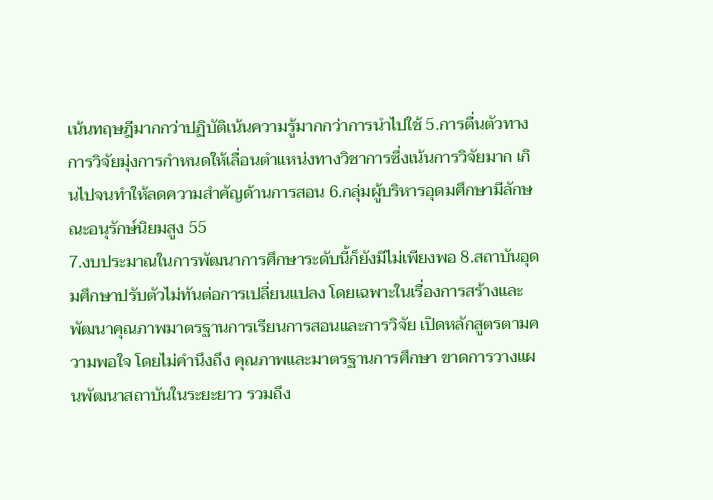เน้นทฤษฎีมากกว่าปฏิบัติเน้นความรู้มากกว่าการนำไปใช้ 5.การตื่นตัวทางการวิจัยมุ่งการกำหนดให้เลื่อนตำแหน่งทางวิชาการซึ่งเน้นการวิจัยมาก เกินไปจนทำให้ลดความสำคัญด้านการสอน 6.กลุ่มผู้บริหารอุดมศึกษามีลักษณะอนุรักษ์นิยมสูง 55
7.งบประมาณในการพัฒนาการศึกษาระดับนี้ก็ยังมีไม่เพียงพอ 8.สถาบันอุดมศึกษาปรับตัวไม่ทันต่อการเปลี่ยนแปลง โดยเฉพาะในเรื่องการสร้างและ พัฒนาคุณภาพมาตรฐานการเรียนการสอนและการวิจัย เปิดหลักสูตรตามความพอใจ โดยไม่คำนึงถึง คุณภาพและมาตรฐานการศึกษา ขาดการวางแผนพัฒนาสถาบันในระยะยาว รวมถึง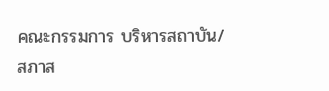คณะกรรมการ บริหารสถาบัน/สภาส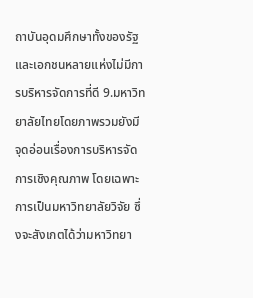ถาบันอุดมศึกษาทั้งของรัฐและเอกชนหลายแห่งไม่มีการบริหารจัดการที่ดี 9.มหาวิทยาลัยไทยโดยภาพรวมยังมีจุดอ่อนเรื่องการบริหารจัดการเชิงคุณภาพ โดยเฉพาะ การเป็นมหาวิทยาลัยวิจัย ซึ่งจะสังเกตได้ว่ามหาวิทยา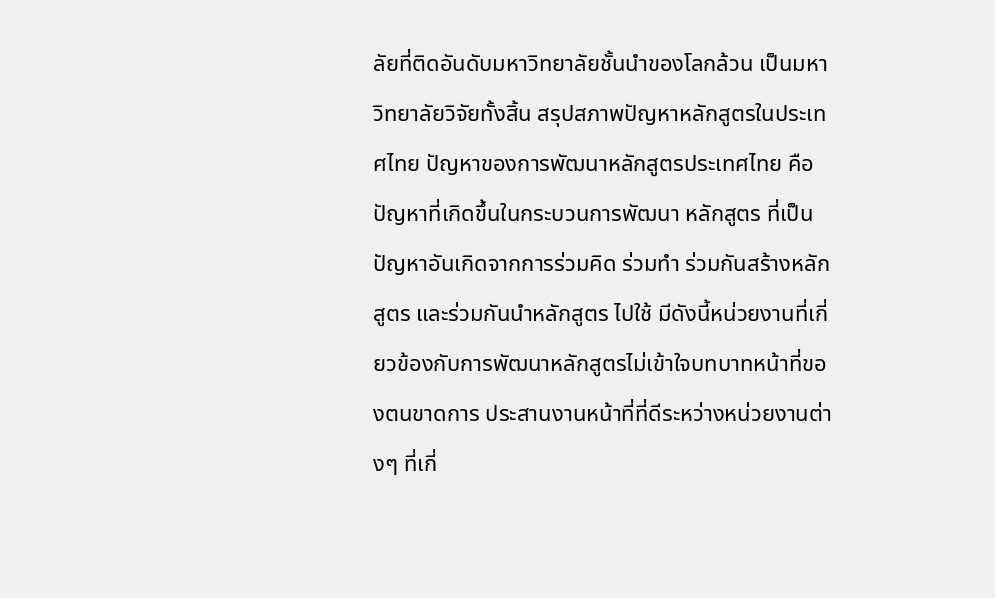ลัยที่ติดอันดับมหาวิทยาลัยชั้นนำของโลกล้วน เป็นมหาวิทยาลัยวิจัยทั้งสิ้น สรุปสภาพปัญหาหลักสูตรในประเทศไทย ปัญหาของการพัฒนาหลักสูตรประเทศไทย คือปัญหาที่เกิดขึ้นในกระบวนการพัฒนา หลักสูตร ที่เป็นปัญหาอันเกิดจากการร่วมคิด ร่วมทำ ร่วมกันสร้างหลักสูตร และร่วมกันนำหลักสูตร ไปใช้ มีดังนี้หน่วยงานที่เกี่ยวข้องกับการพัฒนาหลักสูตรไม่เข้าใจบทบาทหน้าที่ของตนขาดการ ประสานงานหน้าที่ที่ดีระหว่างหน่วยงานต่างๆ ที่เกี่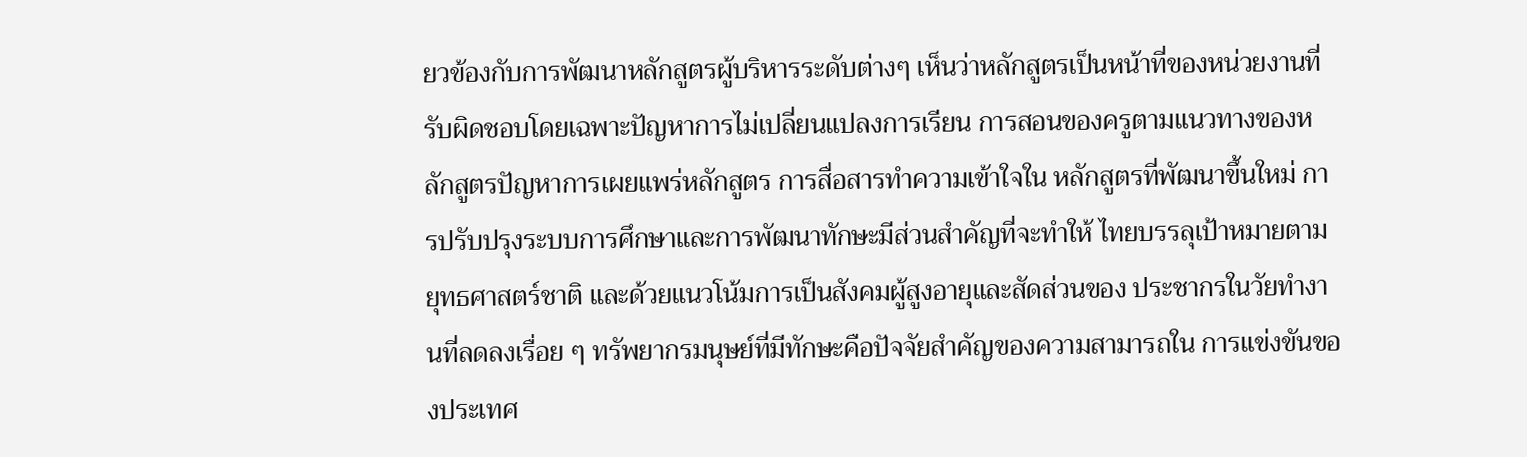ยวข้องกับการพัฒนาหลักสูตรผู้บริหารระดับต่างๆ เห็นว่าหลักสูตรเป็นหน้าที่ของหน่วยงานที่รับผิดชอบโดยเฉพาะปัญหาการไม่เปลี่ยนแปลงการเรียน การสอนของครูตามแนวทางของหลักสูตรปัญหาการเผยแพร่หลักสูตร การสื่อสารทำความเข้าใจใน หลักสูตรที่พัฒนาขึ้นใหม่ การปรับปรุงระบบการศึกษาและการพัฒนาทักษะมีส่วนสำคัญที่จะทำให้ ไทยบรรลุเป้าหมายตามยุทธศาสตร์ชาติ และด้วยแนวโน้มการเป็นสังคมผู้สูงอายุและสัดส่วนของ ประชากรในวัยทำงานที่ลดลงเรื่อย ๆ ทรัพยากรมนุษย์ที่มีทักษะคือปัจจัยสำคัญของความสามารถใน การแข่งขันของประเทศ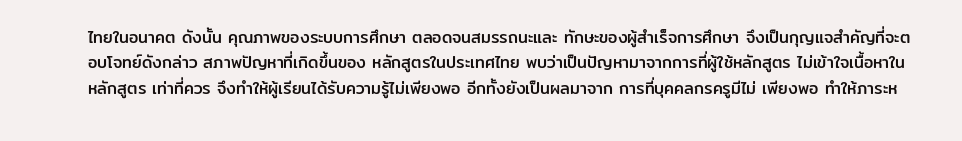ไทยในอนาคต ดังนั้น คุณภาพของระบบการศึกษา ตลอดจนสมรรถนะและ ทักษะของผู้สำเร็จการศึกษา จึงเป็นกุญแจสำคัญที่จะตอบโจทย์ดังกล่าว สภาพปัญหาที่เกิดขึ้นของ หลักสูตรในประเทศไทย พบว่าเป็นปัญหามาจากการที่ผู้ใช้หลักสูตร ไม่เข้าใจเนื้อหาในหลักสูตร เท่าที่ควร จึงทำให้ผู้เรียนได้รับความรู้ไม่เพียงพอ อีกทั้งยังเป็นผลมาจาก การที่บุคคลกรครูมีไม่ เพียงพอ ทำให้ภาระห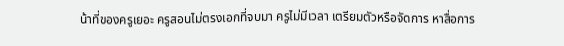น้าที่ของครูเยอะ ครูสอนไม่ตรงเอกที่จบมา ครูไม่มีเวลา เตรียมตัวหรือจัดการ หาสื่อการ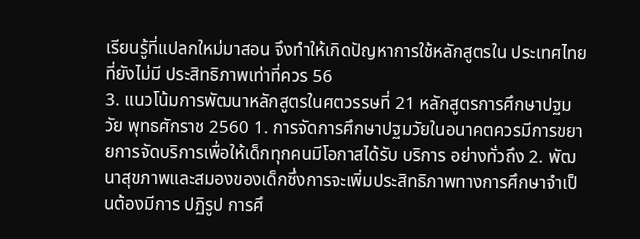เรียนรู้ที่แปลกใหม่มาสอน จึงทำให้เกิดปัญหาการใช้หลักสูตรใน ประเทศไทยที่ยังไม่มี ประสิทธิภาพเท่าที่ควร 56
3. แนวโน้มการพัฒนาหลักสูตรในศตวรรษที่ 21 หลักสูตรการศึกษาปฐมวัย พุทธศักราช 2560 1. การจัดการศึกษาปฐมวัยในอนาคตควรมีการขยายการจัดบริการเพื่อให้เด็กทุกคนมีโอกาสได้รับ บริการ อย่างทั่วถึง 2. พัฒนาสุขภาพและสมองของเด็กซึ่งการจะเพิ่มประสิทธิภาพทางการศึกษาจำเป็นต้องมีการ ปฏิรูป การศึ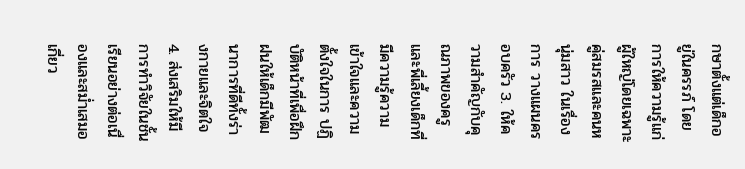กษาตั้งแต่เด็กอยู่ในครรภ์ โดยการให้ความรู้แก่ผู้ใหญ่โดยเฉพาะคู่สมรสและคนหนุ่มสาว ในเรื่อง การ วางแผนครอบครัว 3. ให้ความสำคัญกับคุณภาพของครูและพี่เลี้ยงเด็กที่มีความรู้ความเข้าใจและความตั้งใจในการ ปฏิบัติหน้าที่เพื่อฝึกฝนให้เด็กมีพัฒนาการที่ดีทั้งร่างกายและจิตใจ 4. ส่งเสริมให้มีการทำวิจัยในชั้นเรียนอย่างต่อเนื่องและสม่ำเสมอเกี่ยว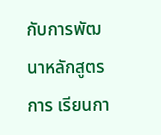กับการพัฒนาหลักสูตรการ เรียนกา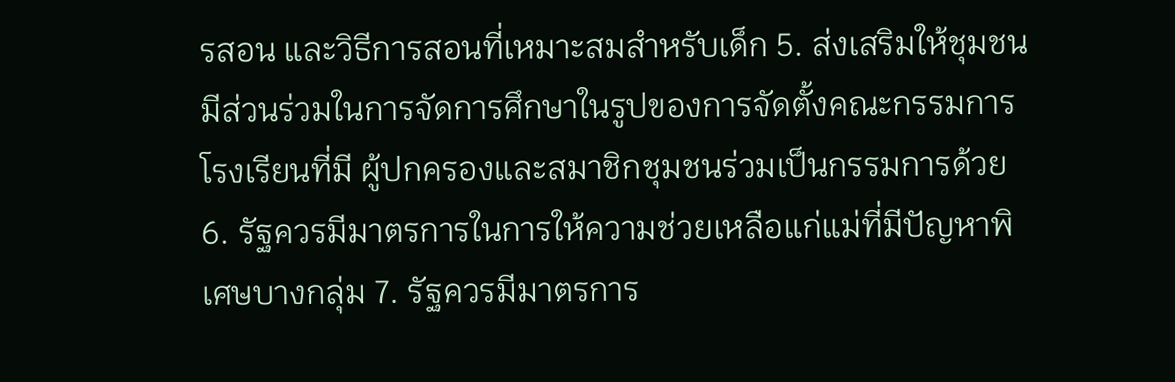รสอน และวิธีการสอนที่เหมาะสมสำหรับเด็ก 5. ส่งเสริมให้ชุมชนมีส่วนร่วมในการจัดการศึกษาในรูปของการจัดตั้งคณะกรรมการโรงเรียนที่มี ผู้ปกครองและสมาชิกชุมชนร่วมเป็นกรรมการด้วย 6. รัฐควรมีมาตรการในการให้ความช่วยเหลือแก่แม่ที่มีปัญหาพิเศษบางกลุ่ม 7. รัฐควรมีมาตรการ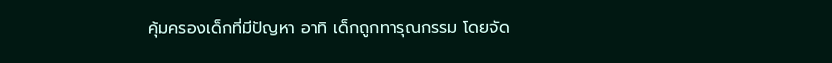คุ้มครองเด็กที่มีปัญหา อาทิ เด็กถูกทารุณกรรม โดยจัด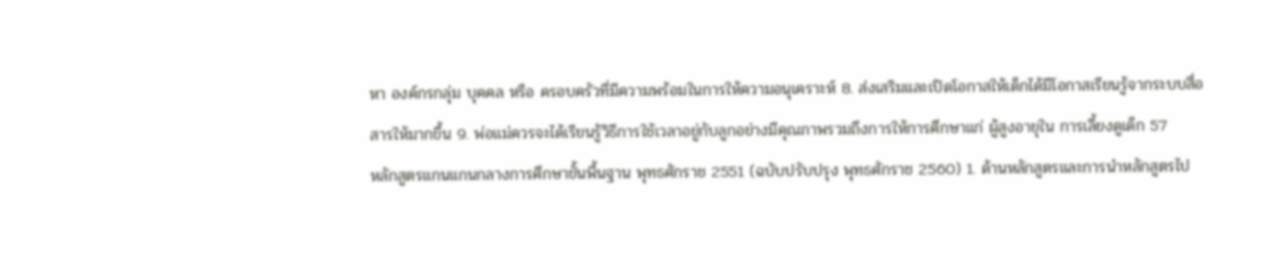หา องค์กรกลุ่ม บุคคล หรือ ครอบครัวที่มีความพร้อมในการให้ความอนุเคราะห์ 8. ส่งเสริมและเปิดโอกาสให้เด็กได้มีโอกาสเรียนรู้จากระบบสื่อสารให้มากขึ้น 9. พ่อแม่ควรจะได้เรียนรู้วิธีการใช้เวลาอยู่กับลูกอย่างมีคุณภาพรวมถึงการให้การศึกษาแก่ ผู้สูงอายุใน การเลี้ยงดูเด็ก 57
หลักสูตรแกนแกนกลางการศึกษาขั้นพื้นฐาน พุทธศักราช 2551 (ฉบับปรับปรุง พุทธศักราช 2560) 1. ด้านหลักสูตรและการนำหลักสูตรไป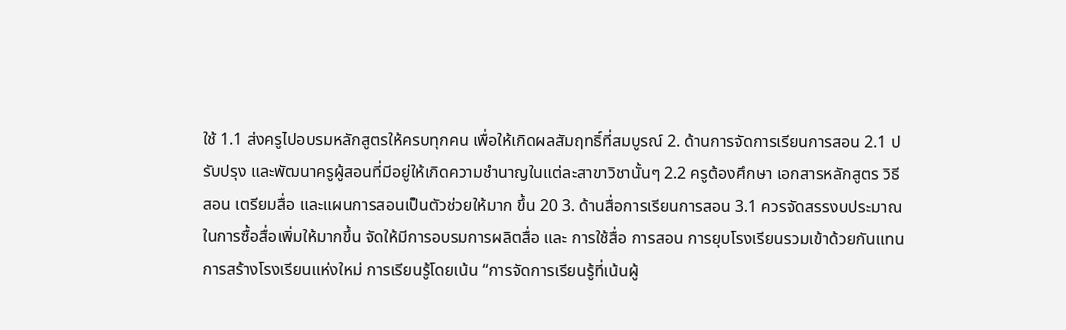ใช้ 1.1 ส่งครูไปอบรมหลักสูตรให้ครบทุกคน เพื่อให้เกิดผลสัมฤทธิ์ที่สมบูรณ์ 2. ด้านการจัดการเรียนการสอน 2.1 ปรับปรุง และพัฒนาครูผู้สอนที่มีอยู่ให้เกิดความชำนาญในแต่ละสาขาวิชานั้นๆ 2.2 ครูต้องศึกษา เอกสารหลักสูตร วิธีสอน เตรียมสื่อ และแผนการสอนเป็นตัวช่วยให้มาก ขึ้น 20 3. ด้านสื่อการเรียนการสอน 3.1 ควรจัดสรรงบประมาณในการซื้อสื่อเพิ่มให้มากขึ้น จัดให้มีการอบรมการผลิตสื่อ และ การใช้สื่อ การสอน การยุบโรงเรียนรวมเข้าด้วยกันแทนการสร้างโรงเรียนแห่งใหม่ การเรียนรู้โดยเน้น “การจัดการเรียนรู้ที่เน้นผู้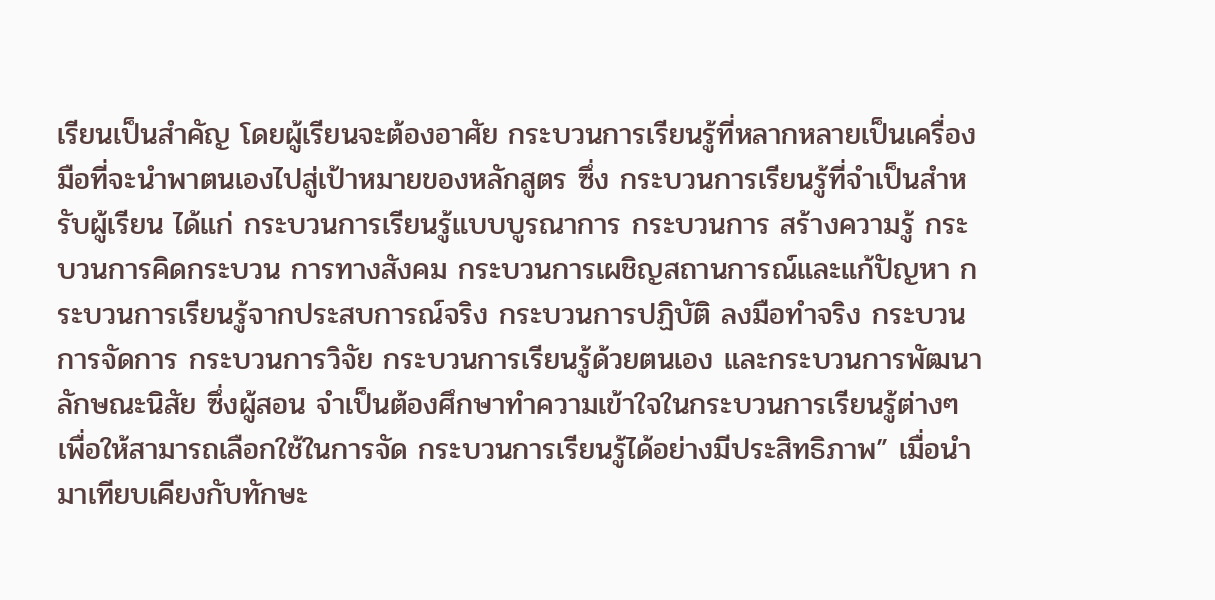เรียนเป็นสำคัญ โดยผู้เรียนจะต้องอาศัย กระบวนการเรียนรู้ที่หลากหลายเป็นเครื่องมือที่จะนำพาตนเองไปสู่เป้าหมายของหลักสูตร ซึ่ง กระบวนการเรียนรู้ที่จำเป็นสำหรับผู้เรียน ได้แก่ กระบวนการเรียนรู้แบบบูรณาการ กระบวนการ สร้างความรู้ กระบวนการคิดกระบวน การทางสังคม กระบวนการเผชิญสถานการณ์และแก้ปัญหา กระบวนการเรียนรู้จากประสบการณ์จริง กระบวนการปฏิบัติ ลงมือทำจริง กระบวนการจัดการ กระบวนการวิจัย กระบวนการเรียนรู้ด้วยตนเอง และกระบวนการพัฒนาลักษณะนิสัย ซึ่งผู้สอน จำเป็นต้องศึกษาทำความเข้าใจในกระบวนการเรียนรู้ต่างๆ เพื่อให้สามารถเลือกใช้ในการจัด กระบวนการเรียนรู้ได้อย่างมีประสิทธิภาพ” เมื่อนำมาเทียบเคียงกับทักษะ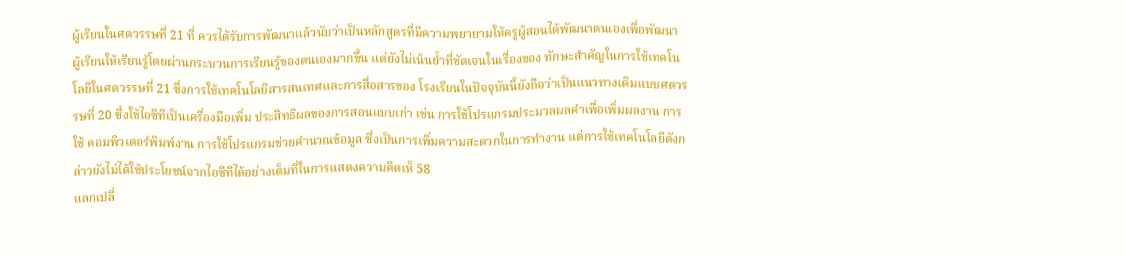ผู้เรียนในศตวรรษที่ 21 ที่ ควรได้รับการพัฒนาแล้วนับว่าเป็นหลักสูตรที่มีความพยายามให้ครูผู้สอนได้พัฒนาตนเองเพื่อพัฒนา ผู้เรียนให้เรียนรู้โดยผ่านกระบวนการเรียนรู้ของตนเองมากขึ้น แต่ยังไม่เน้นย้ำที่ชัดเจนในเรื่องของ ทักษะสำคัญในการใช้เทคโนโลยีในศตวรรษที่ 21 ซึ่งการใช้เทคโนโลยีสารสนเทศและการสื่อสารของ โรงเรียนในปัจจุบันนี้ยังถือว่าเป็นแนวทางเดิมแบบศตวรรษที่ 20 ซึ่งใช้ไอซีทีเป็นเครื่องมือเพิ่ม ประสิทธิผลของการสอนแบบเก่า เช่น การใช้โปรแกรมประมวลผลคำเพื่อเพิ่มผลงาน การใช้ คอมพิวเตอร์พิมพ์งาน การใช้โปรแกรมช่วยคำนวณข้อมูล ซึ่งเป็นการเพิ่มความสะดวกในการทำงาน แต่การใช้เทคโนโลยีดังกล่าวยังไม่ได้ใช้ประโยชน์จากไอซีทีได้อย่างเต็มที่ในการแสดงความคิดเห็ 58
แลกเปลี่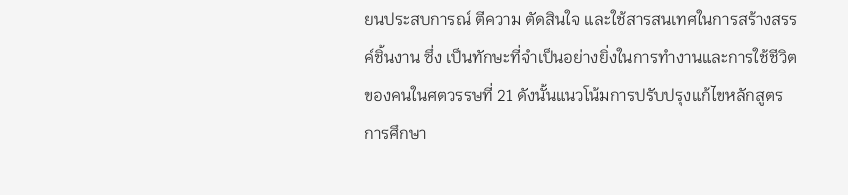ยนประสบการณ์ ตีความ ตัดสินใจ และใช้สารสนเทศในการสร้างสรรค์ชิ้นงาน ซึ่ง เป็นทักษะที่จำเป็นอย่างยิ่งในการทำงานและการใช้ชีวิตของคนในศตวรรษที่ 21 ดังนั้นแนวโน้มการปรับปรุงแก้ไขหลักสูตรการศึกษา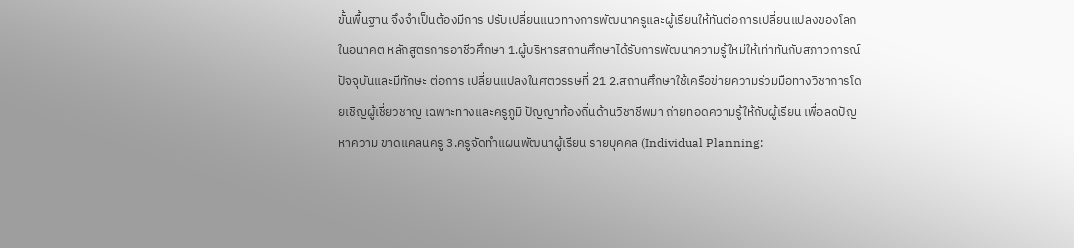ขั้นพื้นฐาน จึงจำเป็นต้องมีการ ปรับเปลี่ยนแนวทางการพัฒนาครูและผู้เรียนให้ทันต่อการเปลี่ยนแปลงของโลกในอนาคต หลักสูตรการอาชีวศึกษา 1.ผู้บริหารสถานศึกษาได้รับการพัฒนาความรู้ใหม่ให้เท่าทันกับสภาวการณ์ปัจจุบันและมีทักษะ ต่อการ เปลี่ยนแปลงในศตวรรษที่ 21 2.สถานศึกษาใช้เครือข่ายความร่วมมือทางวิชาการโดยเชิญผู้เชี่ยวชาญ เฉพาะทางและครูภูมิ ปัญญาท้องถิ่นด้านวิชาชีพมา ถ่ายทอดความรู้ให้กับผู้เรียน เพื่อลดปัญหาความ ขาดแคลนครู 3.ครูจัดทำแผนพัฒนาผู้เรียน รายบุคคล (Individual Planning: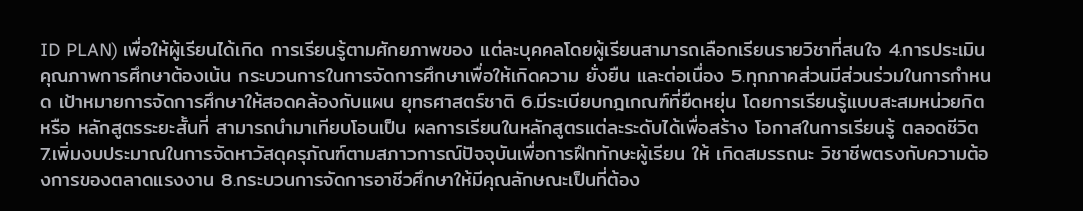ID PLAN) เพื่อให้ผู้เรียนได้เกิด การเรียนรู้ตามศักยภาพของ แต่ละบุคคลโดยผู้เรียนสามารถเลือกเรียนรายวิชาที่สนใจ 4.การประเมินคุณภาพการศึกษาต้องเน้น กระบวนการในการจัดการศึกษาเพื่อให้เกิดความ ยั่งยืน และต่อเนื่อง 5.ทุกภาคส่วนมีส่วนร่วมในการกำหนด เป้าหมายการจัดการศึกษาให้สอดคล้องกับแผน ยุทธศาสตร์ชาติ 6.มีระเบียบกฎเกณฑ์ที่ยืดหยุ่น โดยการเรียนรู้แบบสะสมหน่วยกิตหรือ หลักสูตรระยะสั้นที่ สามารถนำมาเทียบโอนเป็น ผลการเรียนในหลักสูตรแต่ละระดับได้เพื่อสร้าง โอกาสในการเรียนรู้ ตลอดชีวิต 7.เพิ่มงบประมาณในการจัดหาวัสดุครุภัณฑ์ตามสภาวการณ์ปัจจุบันเพื่อการฝึกทักษะผู้เรียน ให้ เกิดสมรรถนะ วิชาชีพตรงกับความต้องการของตลาดแรงงาน 8.กระบวนการจัดการอาชีวศึกษาให้มีคุณลักษณะเป็นที่ต้อง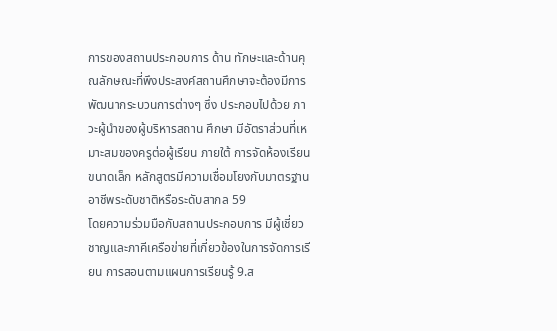การของสถานประกอบการ ด้าน ทักษะและด้านคุณลักษณะที่พึงประสงค์สถานศึกษาจะต้องมีการพัฒนากระบวนการต่างๆ ซึ่ง ประกอบไปด้วย ภาวะผู้นำของผู้บริหารสถาน ศึกษา มีอัตราส่วนที่เหมาะสมของครูต่อผู้เรียน ภายใต้ การจัดห้องเรียนขนาดเล็ก หลักสูตรมีความเชื่อมโยงกับมาตรฐานอาชีพระดับชาติหรือระดับสากล 59
โดยความร่วมมือกับสถานประกอบการ มีผู้เชี่ยวชาญและภาคีเครือข่ายที่เกี่ยวข้องในการจัดการเรียน การสอนตามแผนการเรียนรู้ 9.ส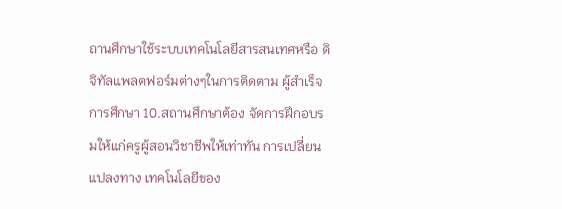ถานศึกษาใช้ระบบเทคโนโลยีสารสนเทศหรือ ดิจิทัลแพลตฟอร์มต่างๆในการติดตาม ผู้สำเร็จ การศึกษา 10.สถานศึกษาต้อง จัดการฝึกอบรมให้แก่ครูผู้สอนวิชาชีพให้เท่าทัน การเปลี่ยนแปลงทาง เทคโนโลยีของ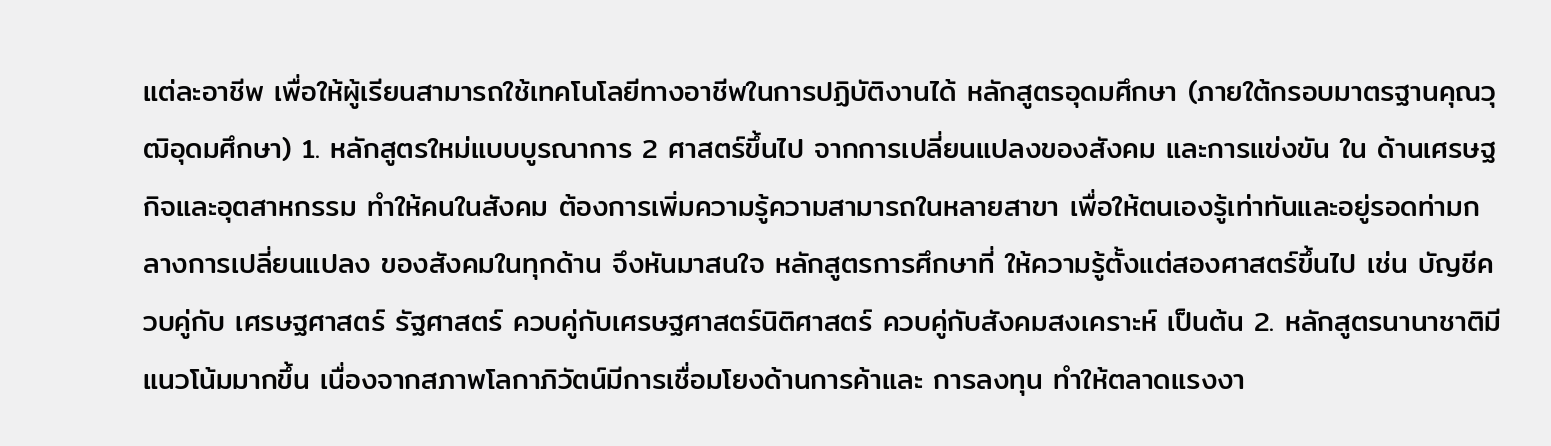แต่ละอาชีพ เพื่อให้ผู้เรียนสามารถใช้เทคโนโลยีทางอาชีพในการปฏิบัติงานได้ หลักสูตรอุดมศึกษา (ภายใต้กรอบมาตรฐานคุณวุฒิอุดมศึกษา) 1. หลักสูตรใหม่แบบบูรณาการ 2 ศาสตร์ขึ้นไป จากการเปลี่ยนแปลงของสังคม และการแข่งขัน ใน ด้านเศรษฐกิจและอุตสาหกรรม ทำให้คนในสังคม ต้องการเพิ่มความรู้ความสามารถในหลายสาขา เพื่อให้ตนเองรู้เท่าทันและอยู่รอดท่ามกลางการเปลี่ยนแปลง ของสังคมในทุกด้าน จึงหันมาสนใจ หลักสูตรการศึกษาที่ ให้ความรู้ตั้งแต่สองศาสตร์ขึ้นไป เช่น บัญชีควบคู่กับ เศรษฐศาสตร์ รัฐศาสตร์ ควบคู่กับเศรษฐศาสตร์นิติศาสตร์ ควบคู่กับสังคมสงเคราะห์ เป็นต้น 2. หลักสูตรนานาชาติมีแนวโน้มมากขึ้น เนื่องจากสภาพโลกาภิวัตน์มีการเชื่อมโยงด้านการค้าและ การลงทุน ทำให้ตลาดแรงงา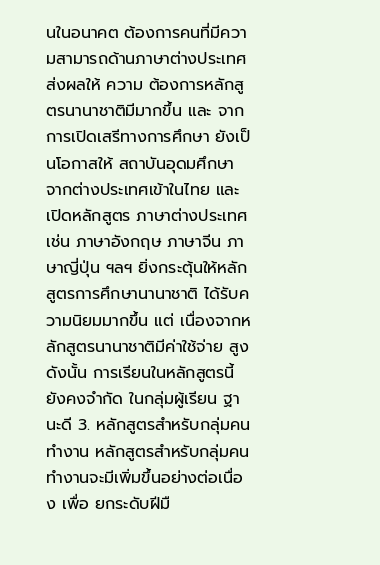นในอนาคต ต้องการคนที่มีความสามารถด้านภาษาต่างประเทศ ส่งผลให้ ความ ต้องการหลักสูตรนานาชาติมีมากขึ้น และ จากการเปิดเสรีทางการศึกษา ยังเป็นโอกาสให้ สถาบันอุดมศึกษา จากต่างประเทศเข้าในไทย และเปิดหลักสูตร ภาษาต่างประเทศ เช่น ภาษาอังกฤษ ภาษาจีน ภาษาญี่ปุ่น ฯลฯ ยิ่งกระตุ้นให้หลักสูตรการศึกษานานาชาติ ได้รับความนิยมมากขึ้น แต่ เนื่องจากหลักสูตรนานาชาติมีค่าใช้จ่าย สูง ดังนั้น การเรียนในหลักสูตรนี้ยังคงจำกัด ในกลุ่มผู้เรียน ฐานะดี 3. หลักสูตรสำหรับกลุ่มคนทำงาน หลักสูตรสำหรับกลุ่มคนทำงานจะมีเพิ่มขึ้นอย่างต่อเนื่อง เพื่อ ยกระดับฝีมื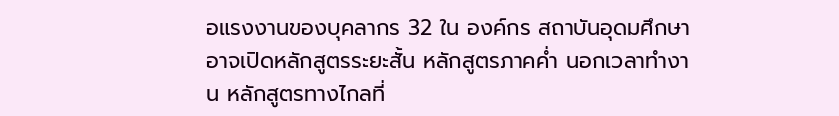อแรงงานของบุคลากร 32 ใน องค์กร สถาบันอุดมศึกษาอาจเปิดหลักสูตรระยะสั้น หลักสูตรภาคค่ำ นอกเวลาทำงาน หลักสูตรทางไกลที่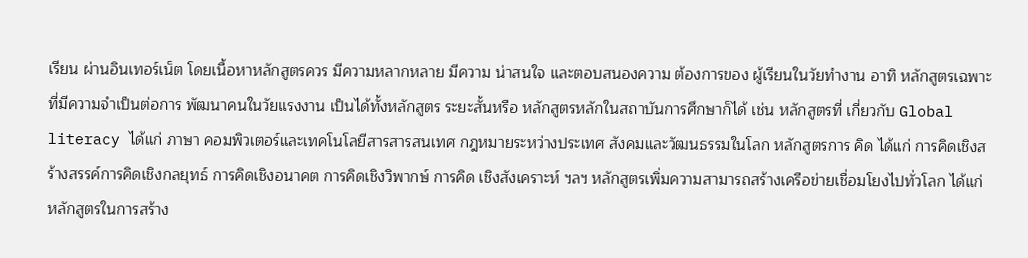เรียน ผ่านอินเทอร์เน็ต โดยเนื้อหาหลักสูตรควร มีความหลากหลาย มีความ น่าสนใจ และตอบสนองความ ต้องการของ ผู้เรียนในวัยทำงาน อาทิ หลักสูตรเฉพาะที่มีความจำเป็นต่อการ พัฒนาคนในวัยแรงงาน เป็นได้ทั้งหลักสูตร ระยะสั้นหรือ หลักสูตรหลักในสถาบันการศึกษาก็ได้ เช่น หลักสูตรที่ เกี่ยวกับ Global literacy ได้แก่ ภาษา คอมพิวเตอร์และเทคโนโลยีสารสารสนเทศ กฎหมายระหว่างประเทศ สังคมและวัฒนธรรมในโลก หลักสูตรการ คิด ได้แก่ การคิดเชิงสร้างสรรค์การคิดเชิงกลยุทธ์ การคิดเชิงอนาคต การคิดเชิงวิพากษ์ การคิด เชิงสังเคราะห์ ฯลฯ หลักสูตรเพิ่มความสามารถสร้างเครือข่ายเชื่อมโยงไปทั่วโลก ได้แก่ หลักสูตรในการสร้าง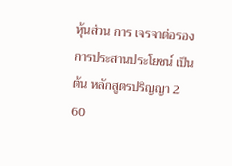หุ้นส่วน การ เจรจาต่อรอง การประสานประโยชน์ เป็นต้น หลักสูตรปริญญา 2 60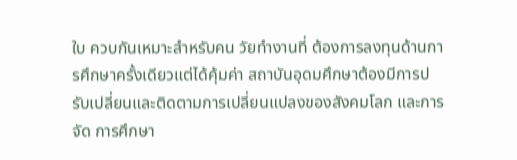ใบ ควบกันเหมาะสำหรับคน วัยทำงานที่ ต้องการลงทุนด้านการศึกษาครั้งเดียวแต่ได้คุ้มค่า สถาบันอุดมศึกษาต้องมีการปรับเปลี่ยนและติดตามการเปลี่ยนแปลงของสังคมโลก และการจัด การศึกษา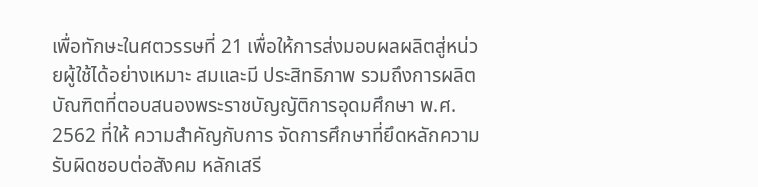เพื่อทักษะในศตวรรษที่ 21 เพื่อให้การส่งมอบผลผลิตสู่หน่วยผู้ใช้ได้อย่างเหมาะ สมและมี ประสิทธิภาพ รวมถึงการผลิตบัณฑิตที่ตอบสนองพระราชบัญญัติการอุดมศึกษา พ.ศ. 2562 ที่ให้ ความสำคัญกับการ จัดการศึกษาที่ยึดหลักความรับผิดชอบต่อสังคม หลักเสรี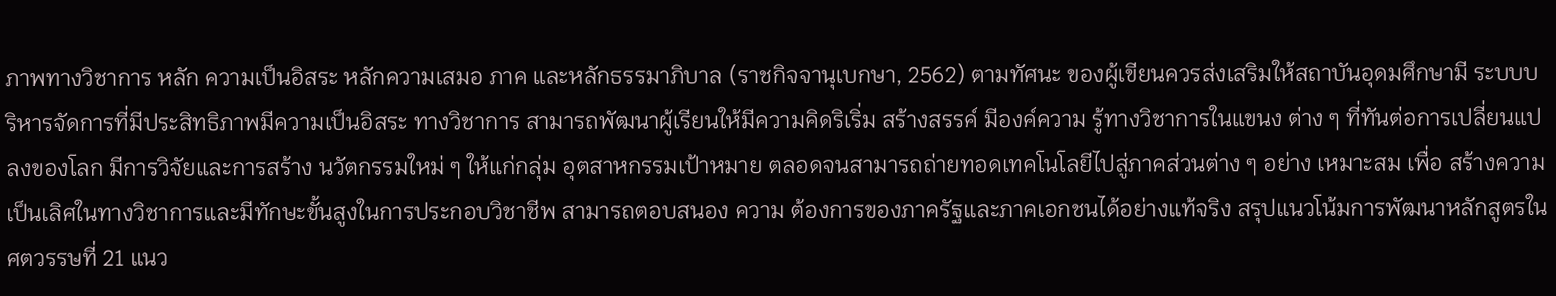ภาพทางวิชาการ หลัก ความเป็นอิสระ หลักความเสมอ ภาค และหลักธรรมาภิบาล (ราชกิจจานุเบกษา, 2562) ตามทัศนะ ของผู้เขียนควรส่งเสริมให้สถาบันอุดมศึกษามี ระบบบริหารจัดการที่มีประสิทธิภาพมีความเป็นอิสระ ทางวิชาการ สามารถพัฒนาผู้เรียนให้มีความคิดริเริ่ม สร้างสรรค์ มีองค์ความ รู้ทางวิชาการในแขนง ต่าง ๆ ที่ทันต่อการเปลี่ยนแปลงของโลก มีการวิจัยและการสร้าง นวัตกรรมใหม่ ๆ ให้แก่กลุ่ม อุตสาหกรรมเป้าหมาย ตลอดจนสามารถถ่ายทอดเทคโนโลยีไปสู่ภาคส่วนต่าง ๆ อย่าง เหมาะสม เพื่อ สร้างความเป็นเลิศในทางวิชาการและมีทักษะขั้นสูงในการประกอบวิชาชีพ สามารถตอบสนอง ความ ต้องการของภาครัฐและภาคเอกชนได้อย่างแท้จริง สรุปแนวโน้มการพัฒนาหลักสูตรในศตวรรษที่ 21 แนว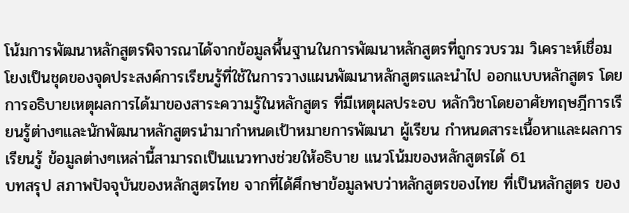โน้มการพัฒนาหลักสูตรพิจารณาได้จากข้อมูลพื้นฐานในการพัฒนาหลักสูตรที่ถูกรวบรวม วิเคราะห์เชื่อมโยงเป็นชุดของจุดประสงค์การเรียนรู้ที่ใช้ในการวางแผนพัฒนาหลักสูตรและนำไป ออกแบบหลักสูตร โดยการอธิบายเหตุผลการได้มาของสาระความรู้ในหลักสูตร ที่มีเหตุผลประอบ หลักวิชาโดยอาศัยทฤษฎีการเรียนรู้ต่างๆและนักพัฒนาหลักสูตรนำมากำหนดเป้าหมายการพัฒนา ผู้เรียน กำหนดสาระเนื้อหาและผลการเรียนรู้ ข้อมูลต่างๆเหล่านี้สามารถเป็นแนวทางช่วยให้อธิบาย แนวโน้มของหลักสูตรได้ 61
บทสรุป สภาพปัจจุบันของหลักสูตรไทย จากที่ได้ศึกษาข้อมูลพบว่าหลักสูตรของไทย ที่เป็นหลักสูตร ของ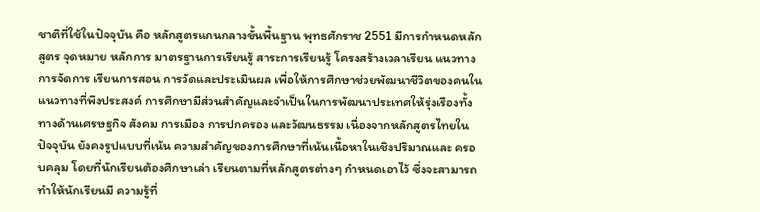ชาติที่ใช้ในปัจจุบัน คือ หลักสูตรแกนกลางขั้นพื้นฐาน พุทธศักราช 2551 มีการกำหนดหลักสูตร จุดหมาย หลักการ มาตรฐานการเรียนรู้ สาระการเรียนรู้ โครงสร้างเวลาเรียน แนวทางการจัดการ เรียนการสอน การวัดและประเมินผล เพื่อให้การศึกษาช่วยพัฒนาชีวิตของคนในแนวทางที่พึงประสงค์ การศึกษามีส่วนสำคัญและจำเป็นในการพัฒนาประเทศให้รุ่งเรืองทั้งทางด้านเศรษฐกิจ สังคม การเมือง การปกครอง และวัฒนธรรม เนื่องจากหลักสูตรไทยในปัจจุบัน ยังคงรูปแบบที่เน้น ความสำคัญของการศึกษาที่เน้นเนื้อหาในเชิงปริมาณและ ครอบคลุม โดยที่นักเรียนต้องศึกษาเล่า เรียนตามที่หลักสูตรต่างๆ กำหนดเอาไว้ ซึ่งจะสามารถทำให้นักเรียนมี ความรู้ที่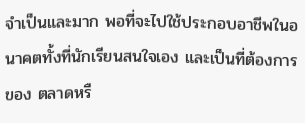จำเป็นและมาก พอที่จะไปใช้ประกอบอาชีพในอนาคตทั้งที่นักเรียนสนใจเอง และเป็นที่ต้องการของ ตลาดหรื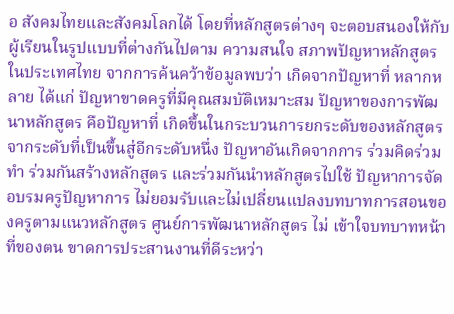อ สังคมไทยและสังคมโลกได้ โดยที่หลักสูตรต่างๆ จะตอบสนองให้กับผู้เรียนในรูปแบบที่ต่างกันไปตาม ความสนใจ สภาพปัญหาหลักสูตรในประเทศไทย จากการค้นคว้าข้อมูลพบว่า เกิดจากปัญหาที่ หลากหลาย ได้แก่ ปัญหาขาดครูที่มีคุณสมบัติเหมาะสม ปัญหาของการพัฒนาหลักสูตร คือปัญหาที่ เกิดขึ้นในกระบวนการยกระดับของหลักสูตรจากระดับที่เป็นขึ้นสู่อีกระดับหนึ่ง ปัญหาอันเกิดจากการ ร่วมคิดร่วมทำ ร่วมกันสร้างหลักสูตร และร่วมกันนำหลักสูตรไปใช้ ปัญหาการจัดอบรมครูปัญหาการ ไม่ยอมรับและไม่เปลี่ยนแปลงบทบาทการสอนของครูตามแนวหลักสูตร ศูนย์การพัฒนาหลักสูตร ไม่ เข้าใจบทบาทหน้าที่ของตน ขาดการประสานงานที่ดีระหว่า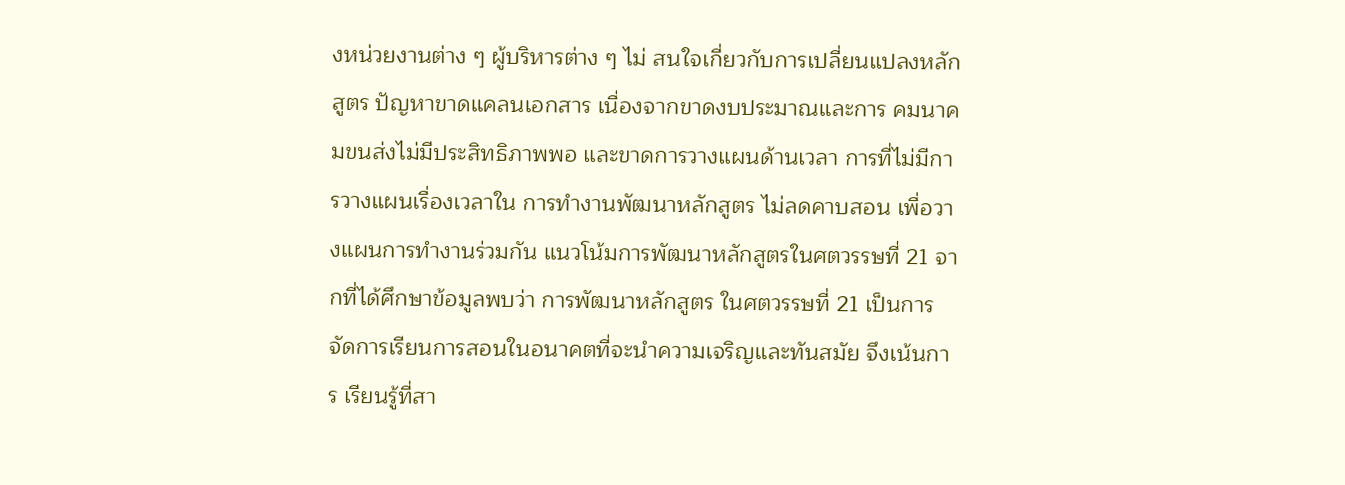งหน่วยงานต่าง ๆ ผู้บริหารต่าง ๆ ไม่ สนใจเกี่ยวกับการเปลี่ยนแปลงหลักสูตร ปัญหาขาดแคลนเอกสาร เนื่องจากขาดงบประมาณและการ คมนาคมขนส่งไม่มีประสิทธิภาพพอ และขาดการวางแผนด้านเวลา การที่ไม่มีการวางแผนเรื่องเวลาใน การทำงานพัฒนาหลักสูตร ไม่ลดคาบสอน เพื่อวางแผนการทำงานร่วมกัน แนวโน้มการพัฒนาหลักสูตรในศตวรรษที่ 21 จากที่ได้ศึกษาข้อมูลพบว่า การพัฒนาหลักสูตร ในศตวรรษที่ 21 เป็นการจัดการเรียนการสอนในอนาคตที่จะนำความเจริญและทันสมัย จึงเน้นการ เรียนรู้ที่สา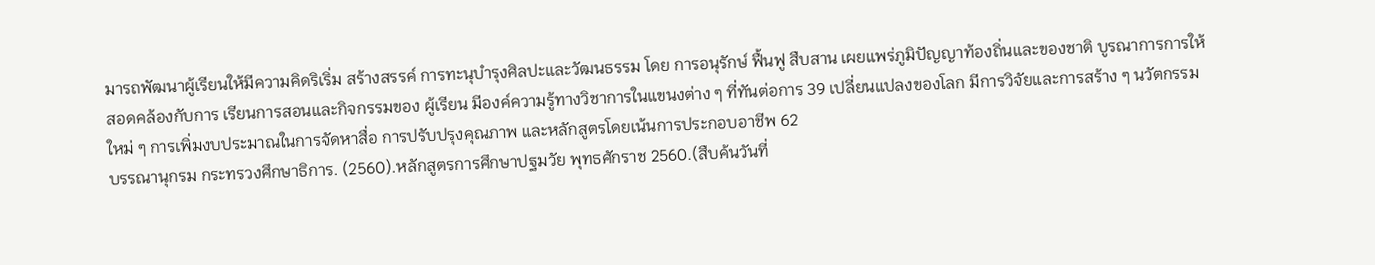มารถพัฒนาผู้เรียนให้มีความคิดริเริ่ม สร้างสรรค์ การทะนุบำรุงศิลปะและวัฒนธรรม โดย การอนุรักษ์ ฟื้นฟู สืบสาน เผยแพร่ภูมิปัญญาท้องถิ่นและของชาติ บูรณาการการให้สอดคล้องกับการ เรียนการสอนและกิจกรรมของ ผู้เรียน มีองค์ความรู้ทางวิชาการในแขนงต่าง ๆ ที่ทันต่อการ 39 เปลี่ยนแปลงของโลก มีการวิจัยและการสร้าง ๆ นวัตกรรมใหม่ ๆ การเพิ่มงบประมาณในการจัดหาสื่อ การปรับปรุงคุณภาพ และหลักสูตรโดยเน้นการประกอบอาชีพ 62
บรรณานุกรม กระทรวงศึกษาธิการ. (2560).หลักสูตรการศึกษาปฐมวัย พุทธศักราช 2560.(สืบค้นวันที่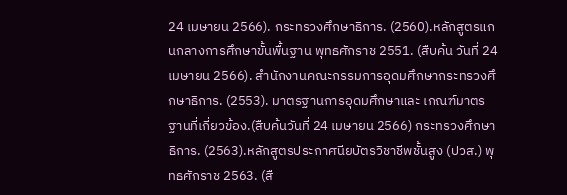24 เมษายน 2566). กระทรวงศึกษาธิการ. (2560).หลักสูตรแกนกลางการศึกษาขั้นพื้นฐาน พุทธศักราช 2551. (สืบค้น วันที่ 24 เมษายน 2566). สำนักงานคณะกรรมการอุดมศึกษากระทรวงศึกษาธิการ. (2553). มาตรฐานการอุดมศึกษาและ เกณฑ์มาตรฐานที่เกี่ยวข้อง.(สืบค้นวันที่ 24 เมษายน 2566) กระทรวงศึกษาธิการ. (2563).หลักสูตรประกาศนียบัตรวิชาชีพชั้นสูง (ปวส.) พุทธศักราช 2563. (สื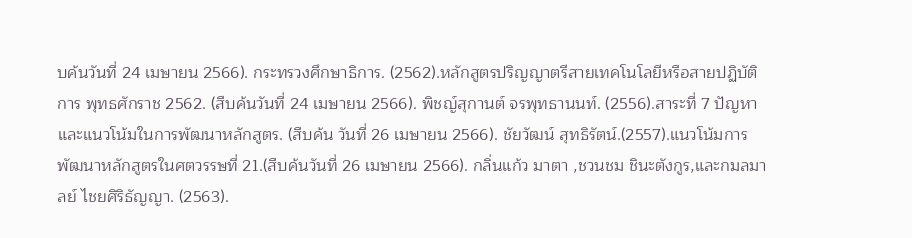บค้นวันที่ 24 เมษายน 2566). กระทรวงศึกษาธิการ. (2562).หลักสูตรปริญญาตรีสายเทคโนโลยีหรือสายปฏิบัติการ พุทธศักราช 2562. (สืบค้นวันที่ 24 เมษายน 2566). พิชญ์สุกานต์ จรพุทธานนท์. (2556).สาระที่ 7 ปัญหาและแนวโน้มในการพัฒนาหลักสูตร. (สืบค้น วันที่ 26 เมษายน 2566). ชัยวัฒน์ สุทธิรัตน์.(2557).แนวโน้มการพัฒนาหลักสูตรในศตวรรษที่ 21.(สืบค้นวันที่ 26 เมษายน 2566). กลิ่นแก้ว มาตา ,ชวนชม ชินะตังกูร,และกมลมาลย์ ไชยศิริธัญญา. (2563).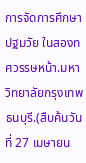การจัดการศึกษาปฐมวัย ในสองทศวรรษหน้า.มหาวิทยาลัยกรุงเทพธนบุรี.(สืบค้นวันที่ 27 เมษายน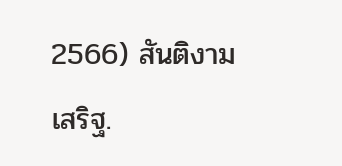2566) สันติงามเสริฐ.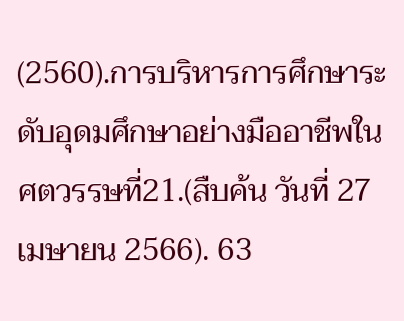(2560).การบริหารการศึกษาระดับอุดมศึกษาอย่างมืออาชีพในศตวรรษที่21.(สืบค้น วันที่ 27 เมษายน 2566). 63